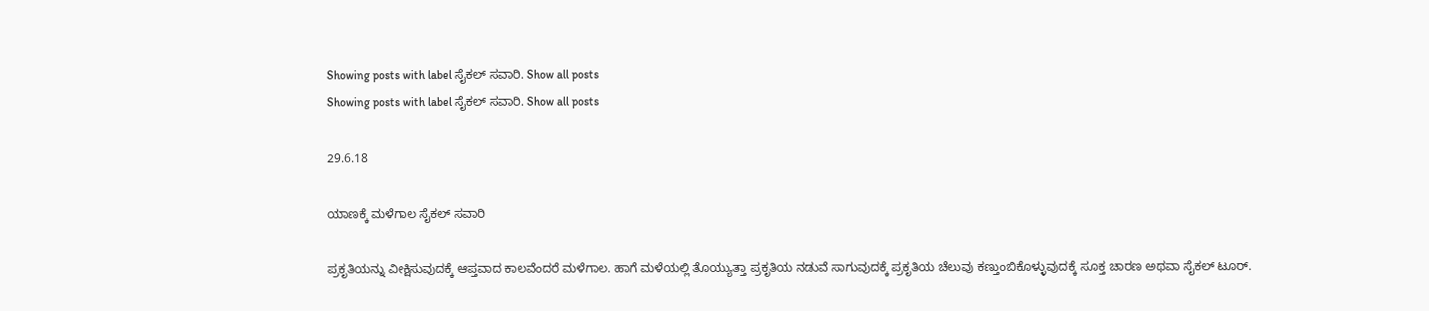Showing posts with label ಸೈಕಲ್ ಸವಾರಿ. Show all posts
Showing posts with label ಸೈಕಲ್ ಸವಾರಿ. Show all posts

29.6.18

ಯಾಣಕ್ಕೆ ಮಳೆಗಾಲ ಸೈಕಲ್ ಸವಾರಿ

ಪ್ರಕೃತಿಯನ್ನು ವೀಕ್ಷಿಸುವುದಕ್ಕೆ ಆಪ್ತವಾದ ಕಾಲವೆಂದರೆ ಮಳೆಗಾಲ. ಹಾಗೆ ಮಳೆಯಲ್ಲಿ ತೊಯ್ಯುತ್ತಾ ಪ್ರಕೃತಿಯ ನಡುವೆ ಸಾಗುವುದಕ್ಕೆ ಪ್ರಕೃತಿಯ ಚೆಲುವು ಕಣ್ತುಂಬಿಕೊಳ್ಳುವುದಕ್ಕೆ ಸೂಕ್ತ ಚಾರಣ ಅಥವಾ ಸೈಕಲ್ ಟೂರ್.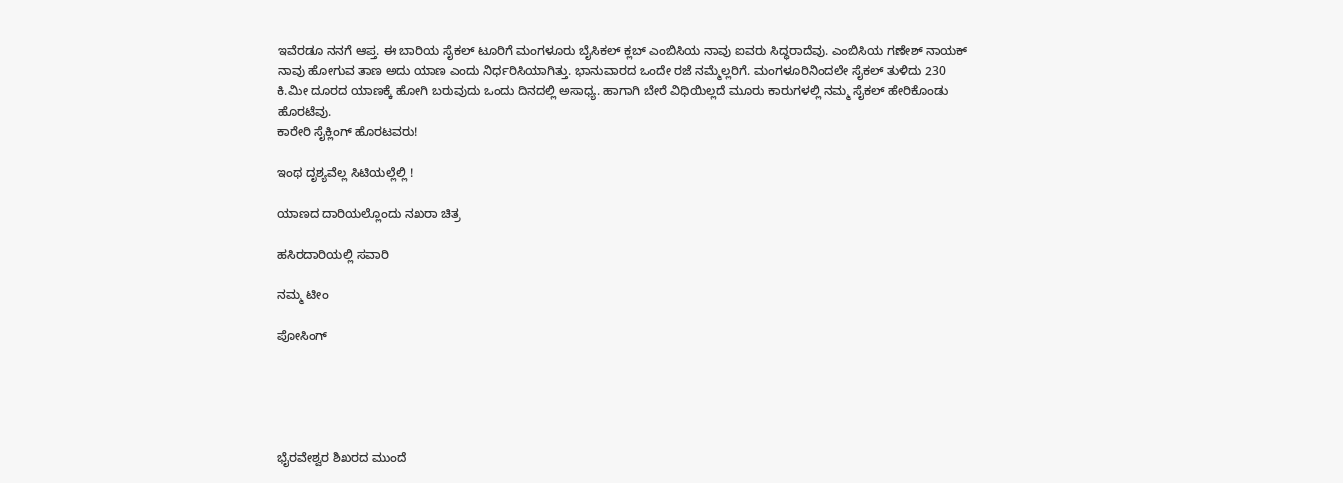ಇವೆರಡೂ ನನಗೆ ಆಪ್ತ. ಈ ಬಾರಿಯ ಸೈಕಲ್ ಟೂರಿಗೆ ಮಂಗಳೂರು ಬೈಸಿಕಲ್ ಕ್ಲಬ್ ಎಂಬಿಸಿಯ ನಾವು ಐವರು ಸಿದ್ಧರಾದೆವು. ಎಂಬಿಸಿಯ ಗಣೇಶ್ ನಾಯಕ್ ನಾವು ಹೋಗುವ ತಾಣ ಅದು ಯಾಣ ಎಂದು ನಿರ್ಧರಿಸಿಯಾಗಿತ್ತು. ಭಾನುವಾರದ ಒಂದೇ ರಜೆ ನಮ್ಮೆಲ್ಲರಿಗೆ. ಮಂಗಳೂರಿನಿಂದಲೇ ಸೈಕಲ್ ತುಳಿದು 230 ಕಿ.ಮೀ ದೂರದ ಯಾಣಕ್ಕೆ ಹೋಗಿ ಬರುವುದು ಒಂದು ದಿನದಲ್ಲಿ ಅಸಾಧ್ಯ. ಹಾಗಾಗಿ ಬೇರೆ ವಿಧಿಯಿಲ್ಲದೆ ಮೂರು ಕಾರುಗಳಲ್ಲಿ ನಮ್ಮ ಸೈಕಲ್ ಹೇರಿಕೊಂಡು ಹೊರಟೆವು.
ಕಾರೇರಿ ಸೈಕ್ಲಿಂಗ್ ಹೊರಟವರು!

ಇಂಥ ದೃಶ್ಯವೆಲ್ಲ ಸಿಟಿಯಲ್ಲೆಲ್ಲಿ !

ಯಾಣದ ದಾರಿಯಲ್ಲೊಂದು ನಖರಾ ಚಿತ್ರ

ಹಸಿರದಾರಿಯಲ್ಲಿ ಸವಾರಿ

ನಮ್ಮ ಟೀಂ

ಪೋಸಿಂಗ್





ಭೈರವೇಶ್ವರ ಶಿಖರದ ಮುಂದೆ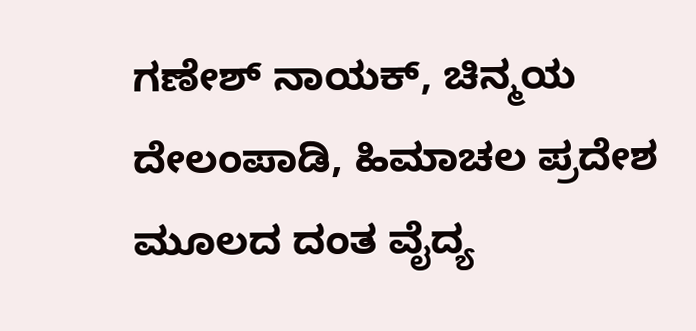ಗಣೇಶ್ ನಾಯಕ್, ಚಿನ್ಮಯ ದೇಲಂಪಾಡಿ, ಹಿಮಾಚಲ ಪ್ರದೇಶ ಮೂಲದ ದಂತ ವೈದ್ಯ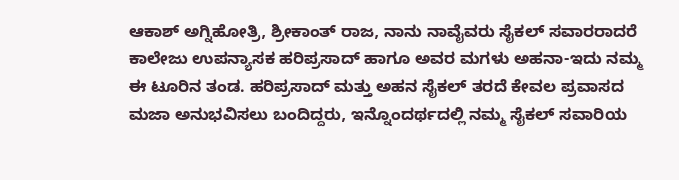ಆಕಾಶ್ ಅಗ್ನಿಹೋತ್ರಿ, ಶ್ರೀಕಾಂತ್ ರಾಜ, ನಾನು ನಾವೈವರು ಸೈಕಲ್ ಸವಾರರಾದರೆ ಕಾಲೇಜು ಉಪನ್ಯಾಸಕ ಹರಿಪ್ರಸಾದ್ ಹಾಗೂ ಅವರ ಮಗಳು ಅಹನಾ-ಇದು ನಮ್ಮ ಈ ಟೂರಿನ ತಂಡ. ಹರಿಪ್ರಸಾದ್ ಮತ್ತು ಅಹನ ಸೈಕಲ್ ತರದೆ ಕೇವಲ ಪ್ರವಾಸದ ಮಜಾ ಅನುಭವಿಸಲು ಬಂದಿದ್ದರು, ಇನ್ನೊಂದರ್ಥದಲ್ಲಿ ನಮ್ಮ ಸೈಕಲ್ ಸವಾರಿಯ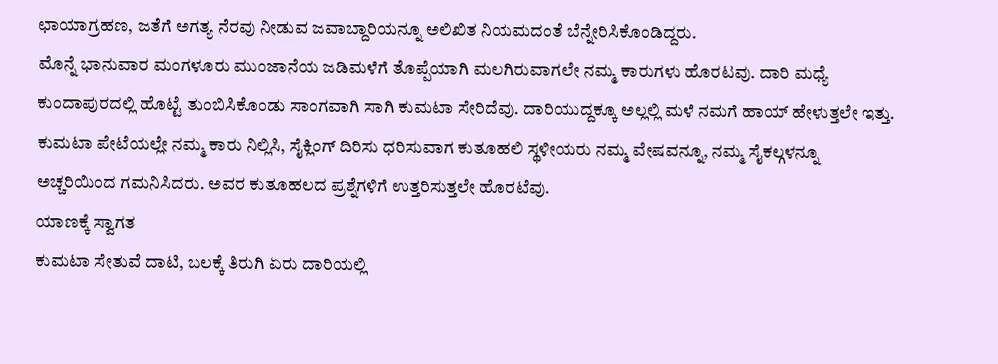ಛಾಯಾಗ್ರಹಣ, ಜತೆಗೆ ಅಗತ್ಯ ನೆರವು ನೀಡುವ ಜವಾಬ್ದಾರಿಯನ್ನೂ ಅಲಿಖಿತ ನಿಯಮದಂತೆ ಬೆನ್ನೇರಿಸಿಕೊಂಡಿದ್ದರು.
ಮೊನ್ನೆ ಭಾನುವಾರ ಮಂಗಳೂರು ಮುಂಜಾನೆಯ ಜಡಿಮಳೆಗೆ ತೊಪ್ಪೆಯಾಗಿ ಮಲಗಿರುವಾಗಲೇ ನಮ್ಮ ಕಾರುಗಳು ಹೊರಟವು. ದಾರಿ ಮಧ್ಯೆ ಕುಂದಾಪುರದಲ್ಲಿ ಹೊಟ್ಟೆ ತುಂಬಿಸಿಕೊಂಡು ಸಾಂಗವಾಗಿ ಸಾಗಿ ಕುಮಟಾ ಸೇರಿದೆವು. ದಾರಿಯುದ್ದಕ್ಕೂ ಅಲ್ಲಲ್ಲಿ ಮಳೆ ನಮಗೆ ಹಾಯ್ ಹೇಳುತ್ತಲೇ ಇತ್ತು.
ಕುಮಟಾ ಪೇಟೆಯಲ್ಲೇ ನಮ್ಮ ಕಾರು ನಿಲ್ಲಿಸಿ, ಸೈಕ್ಲಿಂಗ್ ದಿರಿಸು ಧರಿಸುವಾಗ ಕುತೂಹಲಿ ಸ್ಥಳೀಯರು ನಮ್ಮ ವೇಷವನ್ನೂ, ನಮ್ಮ ಸೈಕಲ್ಗಳನ್ನೂ ಅಚ್ಚರಿಯಿಂದ ಗಮನಿಸಿದರು. ಅವರ ಕುತೂಹಲದ ಪ್ರಶ್ನೆಗಳಿಗೆ ಉತ್ತರಿಸುತ್ತಲೇ ಹೊರಟೆವು.
ಯಾಣಕ್ಕೆ ಸ್ವಾಗತ
ಕುಮಟಾ ಸೇತುವೆ ದಾಟಿ, ಬಲಕ್ಕೆ ತಿರುಗಿ ಏರು ದಾರಿಯಲ್ಲಿ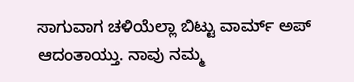ಸಾಗುವಾಗ ಚಳಿಯೆಲ್ಲಾ ಬಿಟ್ಟು ವಾರ್ಮ್ ಅಪ್ ಆದಂತಾಯ್ತು. ನಾವು ನಮ್ಮ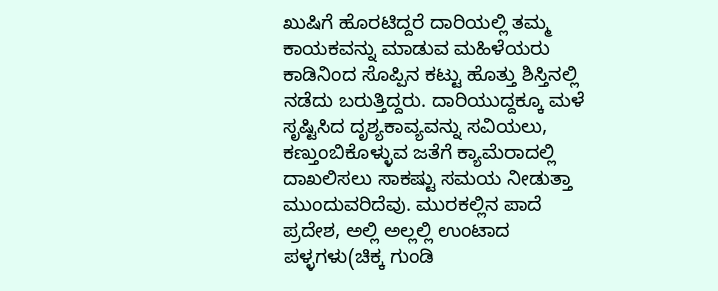ಖುಷಿಗೆ ಹೊರಟಿದ್ದರೆ ದಾರಿಯಲ್ಲಿ ತಮ್ಮ ಕಾಯಕವನ್ನು ಮಾಡುವ ಮಹಿಳೆಯರು ಕಾಡಿನಿಂದ ಸೊಪ್ಪಿನ ಕಟ್ಟು ಹೊತ್ತು ಶಿಸ್ತಿನಲ್ಲಿ ನಡೆದು ಬರುತ್ತಿದ್ದರು. ದಾರಿಯುದ್ದಕ್ಕೂ ಮಳೆ ಸೃಷ್ಟಿಸಿದ ದೃಶ್ಯಕಾವ್ಯವನ್ನು ಸವಿಯಲು, ಕಣ್ತುಂಬಿಕೊಳ್ಳುವ ಜತೆಗೆ ಕ್ಯಾಮೆರಾದಲ್ಲಿ ದಾಖಲಿಸಲು ಸಾಕಷ್ಟು ಸಮಯ ನೀಡುತ್ತಾ ಮುಂದುವರಿದೆವು. ಮುರಕಲ್ಲಿನ ಪಾದೆ ಪ್ರದೇಶ, ಅಲ್ಲಿ ಅಲ್ಲಲ್ಲಿ ಉಂಟಾದ ಪಳ್ಳಗಳು(ಚಿಕ್ಕ ಗುಂಡಿ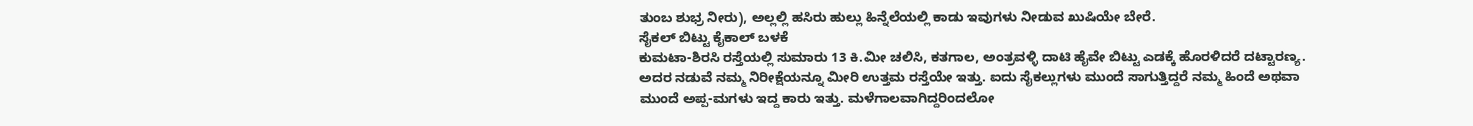ತುಂಬ ಶುಭ್ರ ನೀರು), ಅಲ್ಲಲ್ಲಿ ಹಸಿರು ಹುಲ್ಲು ಹಿನ್ನೆಲೆಯಲ್ಲಿ ಕಾಡು ಇವುಗಳು ನೀಡುವ ಖುಷಿಯೇ ಬೇರೆ.
ಸೈಕಲ್ ಬಿಟ್ಟು ಕೈಕಾಲ್ ಬಳಕೆ
ಕುಮಟಾ-ಶಿರಸಿ ರಸ್ತೆಯಲ್ಲಿ ಸುಮಾರು 13 ಕಿ.ಮೀ ಚಲಿಸಿ, ಕತಗಾಲ, ಅಂತ್ರವಳ್ಳಿ ದಾಟಿ ಹೈವೇ ಬಿಟ್ಟು ಎಡಕ್ಕೆ ಹೊರಳಿದರೆ ದಟ್ಟಾರಣ್ಯ. ಅದರ ನಡುವೆ ನಮ್ಮ ನಿರೀಕ್ಷೆಯನ್ನೂ ಮೀರಿ ಉತ್ತಮ ರಸ್ತೆಯೇ ಇತ್ತು. ಐದು ಸೈಕಲ್ಲುಗಳು ಮುಂದೆ ಸಾಗುತ್ತಿದ್ದರೆ ನಮ್ಮ ಹಿಂದೆ ಅಥವಾ ಮುಂದೆ ಅಪ್ಪ-ಮಗಳು ಇದ್ದ ಕಾರು ಇತ್ತು. ಮಳೆಗಾಲವಾಗಿದ್ದರಿಂದಲೋ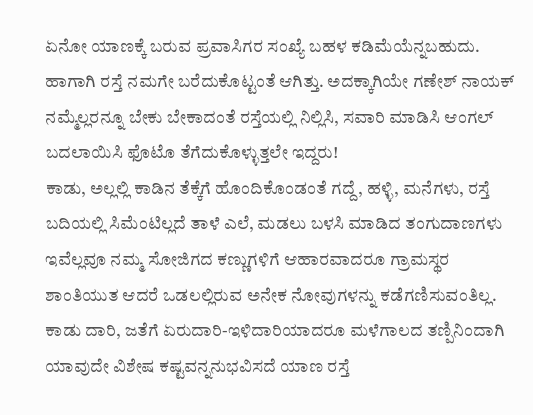ಏನೋ ಯಾಣಕ್ಕೆ ಬರುವ ಪ್ರವಾಸಿಗರ ಸಂಖ್ಯೆ ಬಹಳ ಕಡಿಮೆಯೆನ್ನಬಹುದು. ಹಾಗಾಗಿ ರಸ್ತೆ ನಮಗೇ ಬರೆದುಕೊಟ್ಟಂತೆ ಆಗಿತ್ತು. ಅದಕ್ಕಾಗಿಯೇ ಗಣೇಶ್ ನಾಯಕ್ ನಮ್ಮೆಲ್ಲರನ್ನೂ ಬೇಕು ಬೇಕಾದಂತೆ ರಸ್ತೆಯಲ್ಲಿ ನಿಲ್ಲಿಸಿ, ಸವಾರಿ ಮಾಡಿಸಿ ಆಂಗಲ್ ಬದಲಾಯಿಸಿ ಫೊಟೊ ತೆಗೆದುಕೊಳ್ಳುತ್ತಲೇ ಇದ್ದರು!
ಕಾಡು, ಅಲ್ಲಲ್ಲಿ ಕಾಡಿನ ತೆಕ್ಕೆಗೆ ಹೊಂದಿಕೊಂಡಂತೆ ಗದ್ದೆ, ಹಳ್ಳಿ, ಮನೆಗಳು, ರಸ್ತೆ ಬದಿಯಲ್ಲಿ ಸಿಮೆಂಟಿಲ್ಲದೆ ತಾಳೆ ಎಲೆ, ಮಡಲು ಬಳಸಿ ಮಾಡಿದ ತಂಗುದಾಣಗಳು ಇವೆಲ್ಲವೂ ನಮ್ಮ ಸೋಜಿಗದ ಕಣ್ಣುಗಳಿಗೆ ಆಹಾರವಾದರೂ ಗ್ರಾಮಸ್ಥರ ಶಾಂತಿಯುತ ಆದರೆ ಒಡಲಲ್ಲಿರುವ ಅನೇಕ ನೋವುಗಳನ್ನು ಕಡೆಗಣಿಸುವಂತಿಲ್ಲ.
ಕಾಡು ದಾರಿ, ಜತೆಗೆ ಏರುದಾರಿ-ಇಳಿದಾರಿಯಾದರೂ ಮಳೆಗಾಲದ ತಣ್ಪಿನಿಂದಾಗಿ ಯಾವುದೇ ವಿಶೇಷ ಕಷ್ಟವನ್ನನುಭವಿಸದೆ ಯಾಣ ರಸ್ತೆ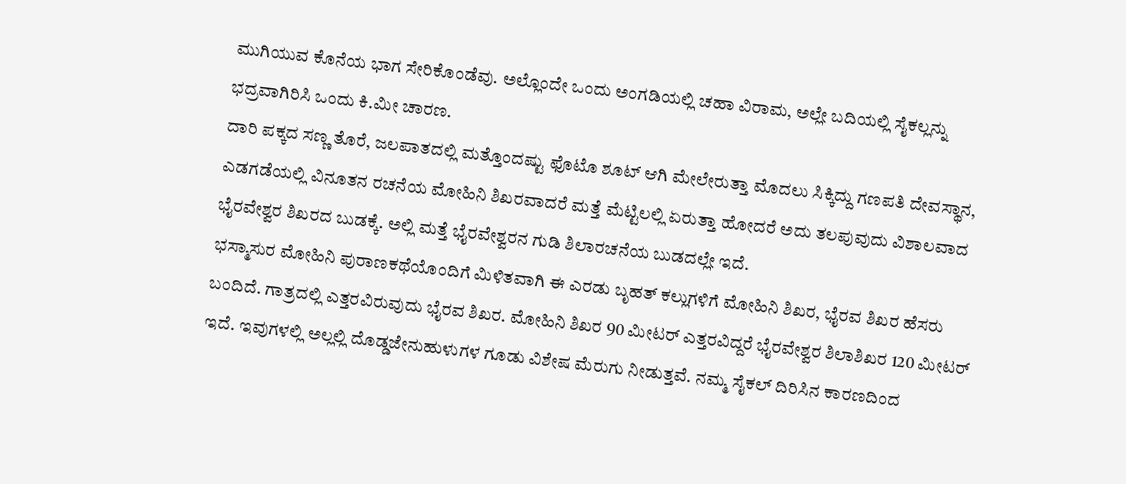ಮುಗಿಯುವ ಕೊನೆಯ ಭಾಗ ಸೇರಿಕೊಂಡೆವು. ಅಲ್ಲೊಂದೇ ಒಂದು ಅಂಗಡಿಯಲ್ಲಿ ಚಹಾ ವಿರಾಮ, ಅಲ್ಲೇ ಬದಿಯಲ್ಲಿ ಸೈಕಲ್ಲನ್ನು ಭದ್ರವಾಗಿರಿಸಿ ಒಂದು ಕಿ.ಮೀ ಚಾರಣ.
ದಾರಿ ಪಕ್ಕದ ಸಣ್ಣ ತೊರೆ, ಜಲಪಾತದಲ್ಲಿ ಮತ್ತೊಂದಷ್ಟು ಫೊಟೊ ಶೂಟ್ ಆಗಿ ಮೇಲೇರುತ್ತಾ ಮೊದಲು ಸಿಕ್ಕಿದ್ದು ಗಣಪತಿ ದೇವಸ್ಥಾನ, ಎಡಗಡೆಯಲ್ಲಿ ವಿನೂತನ ರಚನೆಯ ಮೋಹಿನಿ ಶಿಖರವಾದರೆ ಮತ್ತೆ ಮೆಟ್ಟಿಲಲ್ಲಿ ಏರುತ್ತಾ ಹೋದರೆ ಅದು ತಲಪುವುದು ವಿಶಾಲವಾದ ಭೈರವೇಶ್ವರ ಶಿಖರದ ಬುಡಕ್ಕೆ. ಅಲ್ಲಿ ಮತ್ತೆ ಭೈರವೇಶ್ವರನ ಗುಡಿ ಶಿಲಾರಚನೆಯ ಬುಡದಲ್ಲೇ ಇದೆ.
ಭಸ್ಮಾಸುರ ಮೋಹಿನಿ ಪುರಾಣಕಥೆಯೊಂದಿಗೆ ಮಿಳಿತವಾಗಿ ಈ ಎರಡು ಬೃಹತ್ ಕಲ್ಲುಗಳಿಗೆ ಮೋಹಿನಿ ಶಿಖರ, ಭೈರವ ಶಿಖರ ಹೆಸರು ಬಂದಿದೆ. ಗಾತ್ರದಲ್ಲಿ ಎತ್ತರವಿರುವುದು ಭೈರವ ಶಿಖರ. ಮೋಹಿನಿ ಶಿಖರ 90 ಮೀಟರ್ ಎತ್ತರವಿದ್ದರೆ ಭೈರವೇಶ್ವರ ಶಿಲಾಶಿಖರ 120 ಮೀಟರ್ ಇದೆ. ಇವುಗಳಲ್ಲಿ ಅಲ್ಲಲ್ಲಿ ದೊಡ್ಡಜೇನುಹುಳುಗಳ ಗೂಡು ವಿಶೇಷ ಮೆರುಗು ನೀಡುತ್ತವೆ. ನಮ್ಮ ಸೈಕಲ್ ದಿರಿಸಿನ ಕಾರಣದಿಂದ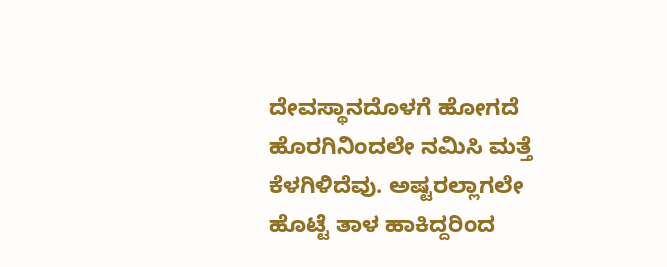ದೇವಸ್ಥಾನದೊಳಗೆ ಹೋಗದೆ ಹೊರಗಿನಿಂದಲೇ ನಮಿಸಿ ಮತ್ತೆ ಕೆಳಗಿಳಿದೆವು. ಅಷ್ಟರಲ್ಲಾಗಲೇ ಹೊಟ್ಟೆ ತಾಳ ಹಾಕಿದ್ದರಿಂದ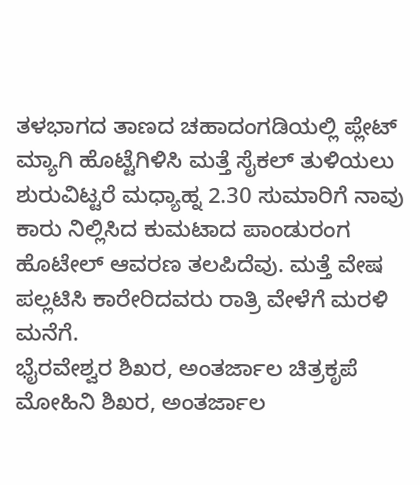ತಳಭಾಗದ ತಾಣದ ಚಹಾದಂಗಡಿಯಲ್ಲಿ ಪ್ಲೇಟ್ ಮ್ಯಾಗಿ ಹೊಟ್ಟೆಗಿಳಿಸಿ ಮತ್ತೆ ಸೈಕಲ್ ತುಳಿಯಲು ಶುರುವಿಟ್ಟರೆ ಮಧ್ಯಾಹ್ನ 2.30 ಸುಮಾರಿಗೆ ನಾವು ಕಾರು ನಿಲ್ಲಿಸಿದ ಕುಮಟಾದ ಪಾಂಡುರಂಗ ಹೊಟೇಲ್ ಆವರಣ ತಲಪಿದೆವು. ಮತ್ತೆ ವೇಷ ಪಲ್ಲಟಿಸಿ ಕಾರೇರಿದವರು ರಾತ್ರಿ ವೇಳೆಗೆ ಮರಳಿ ಮನೆಗೆ.
ಭೈರವೇಶ್ವರ ಶಿಖರ, ಅಂತರ್ಜಾಲ ಚಿತ್ರಕೃಪೆ
ಮೋಹಿನಿ ಶಿಖರ, ಅಂತರ್ಜಾಲ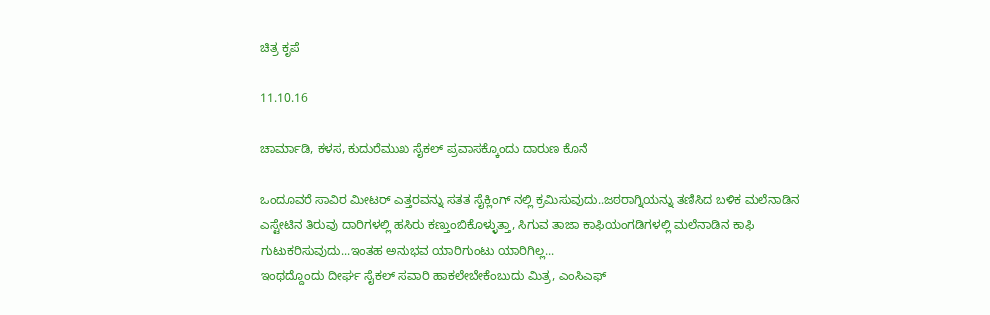ಚಿತ್ರ ಕೃಪೆ

11.10.16

ಚಾರ್ಮಾಡಿ, ಕಳಸ, ಕುದುರೆಮುಖ ಸೈಕಲ್ ಪ್ರವಾಸಕ್ಕೊಂದು ದಾರುಣ ಕೊನೆ

ಒಂದೂವರೆ ಸಾವಿರ ಮೀಟರ್ ಎತ್ತರವನ್ನು ಸತತ ಸೈಕ್ಲಿಂಗ್ ನಲ್ಲಿ ಕ್ರಮಿಸುವುದು..ಜಠರಾಗ್ನಿಯನ್ನು ತಣಿಸಿದ ಬಳಿಕ ಮಲೆನಾಡಿನ ಎಸ್ಟೇಟಿನ ತಿರುವು ದಾರಿಗಳಲ್ಲಿ ಹಸಿರು ಕಣ್ತುಂಬಿಕೊಳ್ಳುತ್ತಾ, ಸಿಗುವ ತಾಜಾ ಕಾಫಿಯಂಗಡಿಗಳಲ್ಲಿ ಮಲೆನಾಡಿನ ಕಾಫಿ ಗುಟುಕರಿಸುವುದು...ಇಂತಹ ಅನುಭವ ಯಾರಿಗುಂಟು ಯಾರಿಗಿಲ್ಲ...
ಇಂಥದ್ದೊಂದು ದೀರ್ಘ ಸೈಕಲ್ ಸವಾರಿ ಹಾಕಲೇಬೇಕೆಂಬುದು ಮಿತ್ರ, ಎಂಸಿಎಫ್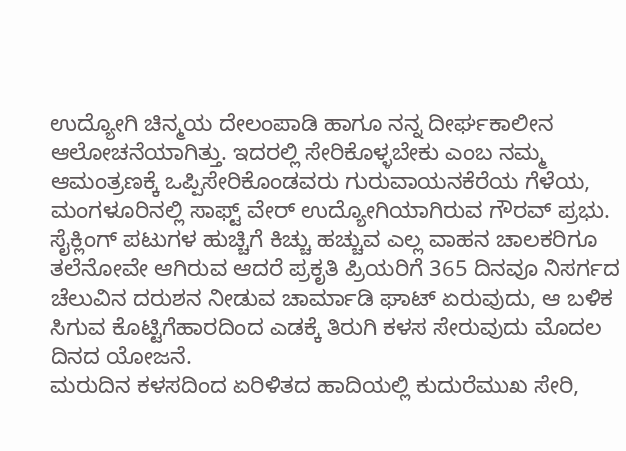ಉದ್ಯೋಗಿ ಚಿನ್ಮಯ ದೇಲಂಪಾಡಿ ಹಾಗೂ ನನ್ನ ದೀರ್ಘಕಾಲೀನ ಆಲೋಚನೆಯಾಗಿತ್ತು. ಇದರಲ್ಲಿ ಸೇರಿಕೊಳ್ಳಬೇಕು ಎಂಬ ನಮ್ಮ ಆಮಂತ್ರಣಕ್ಕೆ ಒಪ್ಪಿಸೇರಿಕೊಂಡವರು ಗುರುವಾಯನಕೆರೆಯ ಗೆಳೆಯ, ಮಂಗಳೂರಿನಲ್ಲಿ ಸಾಫ್ಟ್ ವೇರ್ ಉದ್ಯೋಗಿಯಾಗಿರುವ ಗೌರವ್ ಪ್ರಭು.
ಸೈಕ್ಲಿಂಗ್ ಪಟುಗಳ ಹುಚ್ಚಿಗೆ ಕಿಚ್ಚು ಹಚ್ಚುವ ಎಲ್ಲ ವಾಹನ ಚಾಲಕರಿಗೂ ತಲೆನೋವೇ ಆಗಿರುವ ಆದರೆ ಪ್ರಕೃತಿ ಪ್ರಿಯರಿಗೆ 365 ದಿನವೂ ನಿಸರ್ಗದ ಚೆಲುವಿನ ದರುಶನ ನೀಡುವ ಚಾರ್ಮಾಡಿ ಘಾಟ್ ಏರುವುದು, ಆ ಬಳಿಕ ಸಿಗುವ ಕೊಟ್ಟಿಗೆಹಾರದಿಂದ ಎಡಕ್ಕೆ ತಿರುಗಿ ಕಳಸ ಸೇರುವುದು ಮೊದಲ ದಿನದ ಯೋಜನೆ.
ಮರುದಿನ ಕಳಸದಿಂದ ಏರಿಳಿತದ ಹಾದಿಯಲ್ಲಿ ಕುದುರೆಮುಖ ಸೇರಿ,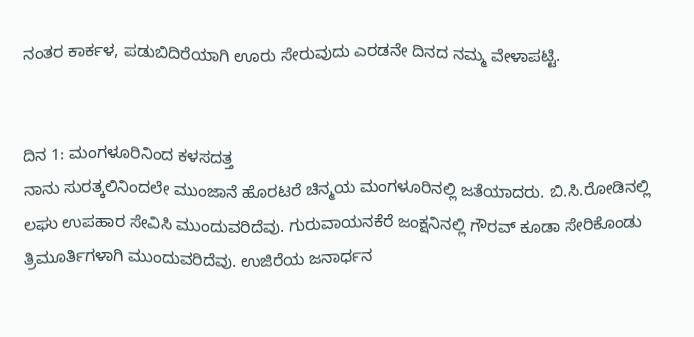ನಂತರ ಕಾರ್ಕಳ, ಪಡುಬಿದಿರೆಯಾಗಿ ಊರು ಸೇರುವುದು ಎರಡನೇ ದಿನದ ನಮ್ಮ ವೇಳಾಪಟ್ಟಿ.


ದಿನ 1: ಮಂಗಳೂರಿನಿಂದ ಕಳಸದತ್ತ
ನಾನು ಸುರತ್ಕಲಿನಿಂದಲೇ ಮುಂಜಾನೆ ಹೊರಟರೆ ಚಿನ್ಮಯ ಮಂಗಳೂರಿನಲ್ಲಿ ಜತೆಯಾದರು. ಬಿ.ಸಿ.ರೋಡಿನಲ್ಲಿ ಲಘು ಉಪಹಾರ ಸೇವಿಸಿ ಮುಂದುವರಿದೆವು. ಗುರುವಾಯನಕೆರೆ ಜಂಕ್ಷನಿನಲ್ಲಿ ಗೌರವ್ ಕೂಡಾ ಸೇರಿಕೊಂಡು ತ್ರಿಮೂರ್ತಿಗಳಾಗಿ ಮುಂದುವರಿದೆವು. ಉಜಿರೆಯ ಜನಾರ್ಧನ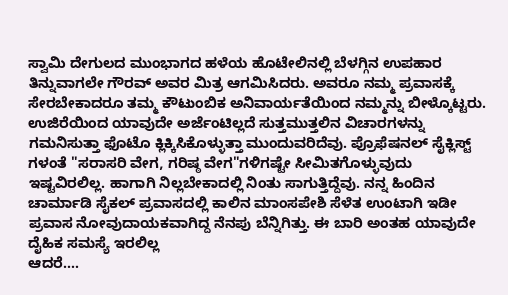ಸ್ವಾಮಿ ದೇಗುಲದ ಮುಂಭಾಗದ ಹಳೆಯ ಹೊಟೇಲಿನಲ್ಲಿ ಬೆಳಗ್ಗಿನ ಉಪಹಾರ ತಿನ್ನುವಾಗಲೇ ಗೌರವ್ ಅವರ ಮಿತ್ರ ಆಗಮಿಸಿದರು. ಅವರೂ ನಮ್ಮ ಪ್ರವಾಸಕ್ಕೆ ಸೇರಬೇಕಾದರೂ ತಮ್ಮ ಕೌಟುಂಬಿಕ ಅನಿವಾರ್ಯತೆಯಿಂದ ನಮ್ಮನ್ನು ಬೀಳ್ಕೊಟ್ಟರು.
ಉಜಿರೆಯಿಂದ ಯಾವುದೇ ಅರ್ಜೆಂಟಿಲ್ಲದೆ ಸುತ್ತಮುತ್ತಲಿನ ವಿಚಾರಗಳನ್ನು ಗಮನಿಸುತ್ತಾ ಫೊಟೊ ಕ್ಲಿಕ್ಕಿಸಿಕೊಳ್ಳುತ್ತಾ ಮುಂದುವರಿದೆವು. ಪ್ರೊಫೆಷನಲ್ ಸೈಕ್ಲಿಸ್ಟ್ ಗಳಂತೆ "ಸರಾಸರಿ ವೇಗ, ಗರಿಷ್ಠ ವೇಗ"ಗಳಿಗಷ್ಟೇ ಸೀಮಿತಗೊಳ್ಳುವುದು ಇಷ್ಟವಿರಲಿಲ್ಲ. ಹಾಗಾಗಿ ನಿಲ್ಲಬೇಕಾದಲ್ಲಿ ನಿಂತು ಸಾಗುತ್ತಿದ್ದೆವು. ನನ್ನ ಹಿಂದಿನ ಚಾರ್ಮಾಡಿ ಸೈಕಲ್ ಪ್ರವಾಸದಲ್ಲಿ ಕಾಲಿನ ಮಾಂಸಪೇಶಿ ಸೆಳೆತ ಉಂಟಾಗಿ ಇಡೀ ಪ್ರವಾಸ ನೋವುದಾಯಕವಾಗಿದ್ದ ನೆನಪು ಬೆನ್ನಿಗಿತ್ತು. ಈ ಬಾರಿ ಅಂತಹ ಯಾವುದೇ ದೈಹಿಕ ಸಮಸ್ಯೆ ಇರಲಿಲ್ಲ
ಆದರೆ....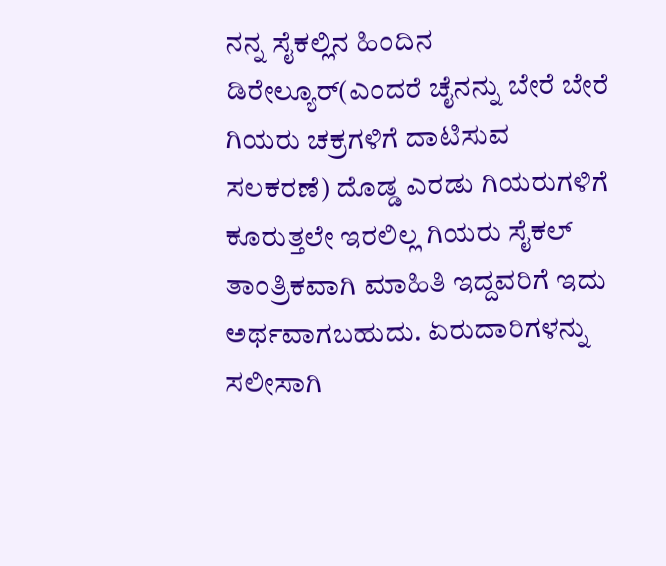ನನ್ನ ಸೈಕಲ್ಲಿನ ಹಿಂದಿನ ಡಿರೇಲ್ಯೂರ್(ಎಂದರೆ ಚೈನನ್ನು ಬೇರೆ ಬೇರೆ ಗಿಯರು ಚಕ್ರಗಳಿಗೆ ದಾಟಿಸುವ ಸಲಕರಣೆ) ದೊಡ್ಡ ಎರಡು ಗಿಯರುಗಳಿಗೆ ಕೂರುತ್ತಲೇ ಇರಲಿಲ್ಲ ಗಿಯರು ಸೈಕಲ್ ತಾಂತ್ರಿಕವಾಗಿ ಮಾಹಿತಿ ಇದ್ದವರಿಗೆ ಇದು ಅರ್ಥವಾಗಬಹುದು. ಏರುದಾರಿಗಳನ್ನು ಸಲೀಸಾಗಿ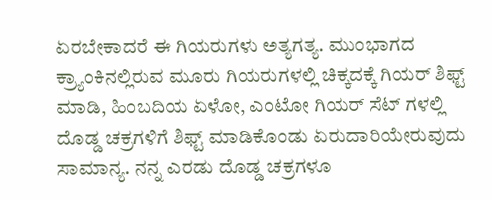ಏರಬೇಕಾದರೆ ಈ ಗಿಯರುಗಳು ಅತ್ಯಗತ್ಯ. ಮುಂಭಾಗದ ಕ್ರ್ಯಾಂಕಿನಲ್ಲಿರುವ ಮೂರು ಗಿಯರುಗಳಲ್ಲಿ ಚಿಕ್ಕದಕ್ಕೆ ಗಿಯರ್ ಶಿಫ್ಟ್ ಮಾಡಿ, ಹಿಂಬದಿಯ ಏಳೋ, ಎಂಟೋ ಗಿಯರ್ ಸೆಟ್ ಗಳಲ್ಲಿ ದೊಡ್ಡ ಚಕ್ರಗಳಿಗೆ ಶಿಫ್ಟ್ ಮಾಡಿಕೊಂಡು ಏರುದಾರಿಯೇರುವುದು ಸಾಮಾನ್ಯ. ನನ್ನ ಎರಡು ದೊಡ್ಡ ಚಕ್ರಗಳೂ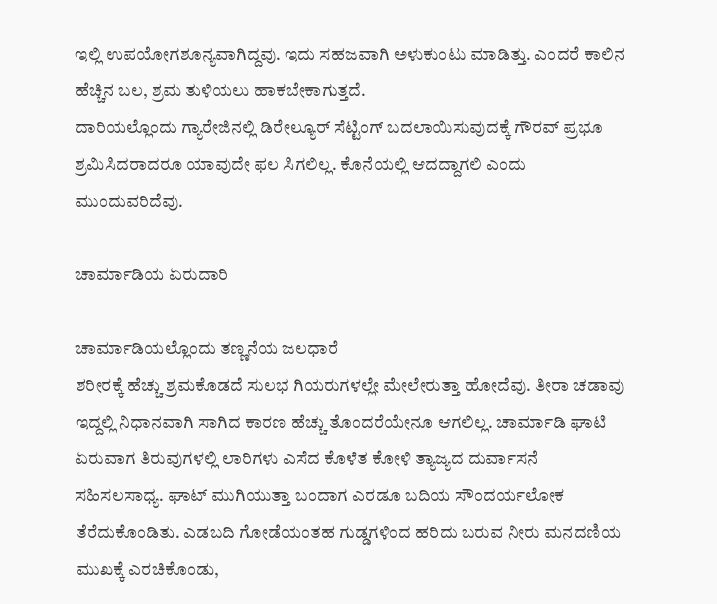ಇಲ್ಲಿ ಉಪಯೋಗಶೂನ್ಯವಾಗಿದ್ದವು. ಇದು ಸಹಜವಾಗಿ ಅಳುಕುಂಟು ಮಾಡಿತ್ತು. ಎಂದರೆ ಕಾಲಿನ ಹೆಚ್ಚಿನ ಬಲ, ಶ್ರಮ ತುಳಿಯಲು ಹಾಕಬೇಕಾಗುತ್ತದೆ.
ದಾರಿಯಲ್ಲೊಂದು ಗ್ಯಾರೇಜಿನಲ್ಲಿ ಡಿರೇಲ್ಯೂರ್ ಸೆಟ್ಟಿಂಗ್ ಬದಲಾಯಿಸುವುದಕ್ಕೆ ಗೌರವ್ ಪ್ರಭೂ ಶ್ರಮಿಸಿದರಾದರೂ ಯಾವುದೇ ಫಲ ಸಿಗಲಿಲ್ಲ. ಕೊನೆಯಲ್ಲಿ ಆದದ್ದಾಗಲಿ ಎಂದು ಮುಂದುವರಿದೆವು.

ಚಾರ್ಮಾಡಿಯ ಏರುದಾರಿ

ಚಾರ್ಮಾಡಿಯಲ್ಲೊಂದು ತಣ್ಣನೆಯ ಜಲಧಾರೆ
ಶರೀರಕ್ಕೆ ಹೆಚ್ಚು ಶ್ರಮಕೊಡದೆ ಸುಲಭ ಗಿಯರುಗಳಲ್ಲೇ ಮೇಲೇರುತ್ತಾ ಹೋದೆವು. ತೀರಾ ಚಡಾವು ಇದ್ದಲ್ಲಿ ನಿಧಾನವಾಗಿ ಸಾಗಿದ ಕಾರಣ ಹೆಚ್ಚು ತೊಂದರೆಯೇನೂ ಆಗಲಿಲ್ಲ. ಚಾರ್ಮಾಡಿ ಘಾಟಿ ಏರುವಾಗ ತಿರುವುಗಳಲ್ಲಿ ಲಾರಿಗಳು ಎಸೆದ ಕೊಳೆತ ಕೋಳಿ ತ್ಯಾಜ್ಯದ ದುರ್ವಾಸನೆ ಸಹಿಸಲಸಾಧ್ಯ. ಘಾಟ್ ಮುಗಿಯುತ್ತಾ ಬಂದಾಗ ಎರಡೂ ಬದಿಯ ಸೌಂದರ್ಯಲೋಕ ತೆರೆದುಕೊಂಡಿತು. ಎಡಬದಿ ಗೋಡೆಯಂತಹ ಗುಡ್ಡಗಳಿಂದ ಹರಿದು ಬರುವ ನೀರು ಮನದಣಿಯ ಮುಖಕ್ಕೆ ಎರಚಿಕೊಂಡು,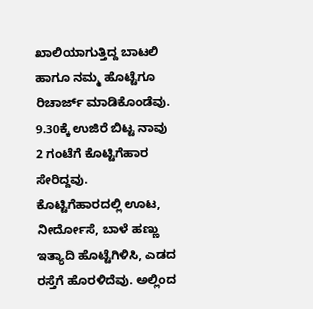ಖಾಲಿಯಾಗುತ್ತಿದ್ದ ಬಾಟಲಿ ಹಾಗೂ ನಮ್ಮ ಹೊಟ್ಟೆಗೂ ರಿಚಾರ್ಜ್ ಮಾಡಿಕೊಂಡೆವು. 9.30ಕ್ಕೆ ಉಜಿರೆ ಬಿಟ್ಟ ನಾವು 2 ಗಂಟೆಗೆ ಕೊಟ್ಟಿಗೆಹಾರ ಸೇರಿದ್ದವು.
ಕೊಟ್ಟಿಗೆಹಾರದಲ್ಲಿ ಊಟ, ನೀರ್ದೋಸೆ, ಬಾಳೆ ಹಣ್ಣು ಇತ್ಯಾದಿ ಹೊಟ್ಟೆಗಿಳಿಸಿ, ಎಡದ ರಸ್ತೆಗೆ ಹೊರಳಿದೆವು. ಅಲ್ಲಿಂದ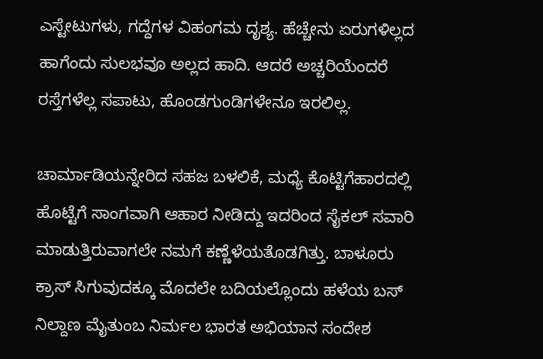ಎಸ್ಟೇಟುಗಳು, ಗದ್ದೆಗಳ ವಿಹಂಗಮ ದೃಶ್ಯ. ಹೆಚ್ಚೇನು ಏರುಗಳಿಲ್ಲದ ಹಾಗೆಂದು ಸುಲಭವೂ ಅಲ್ಲದ ಹಾದಿ. ಆದರೆ ಅಚ್ಚರಿಯೆಂದರೆ ರಸ್ತೆಗಳೆಲ್ಲ ಸಪಾಟು, ಹೊಂಡಗುಂಡಿಗಳೇನೂ ಇರಲಿಲ್ಲ.

ಚಾರ್ಮಾಡಿಯನ್ನೇರಿದ ಸಹಜ ಬಳಲಿಕೆ, ಮಧ್ಯೆ ಕೊಟ್ಟಿಗೆಹಾರದಲ್ಲಿ ಹೊಟ್ಟೆಗೆ ಸಾಂಗವಾಗಿ ಆಹಾರ ನೀಡಿದ್ದು ಇದರಿಂದ ಸೈಕಲ್ ಸವಾರಿ ಮಾಡುತ್ತಿರುವಾಗಲೇ ನಮಗೆ ಕಣ್ಣೆಳೆಯತೊಡಗಿತ್ತು. ಬಾಳೂರು ಕ್ರಾಸ್ ಸಿಗುವುದಕ್ಕೂ ಮೊದಲೇ ಬದಿಯಲ್ಲೊಂದು ಹಳೆಯ ಬಸ್ ನಿಲ್ದಾಣ ಮೈತುಂಬ ನಿರ್ಮಲ ಭಾರತ ಅಭಿಯಾನ ಸಂದೇಶ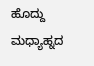ಹೊದ್ದು ಮಧ್ಯಾಹ್ನದ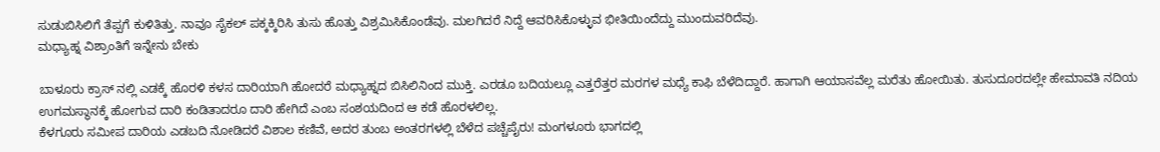ಸುಡುಬಿಸಿಲಿಗೆ ತೆಪ್ಪಗೆ ಕುಳಿತಿತ್ತು. ನಾವೂ ಸೈಕಲ್ ಪಕ್ಕಕ್ಕಿರಿಸಿ ತುಸು ಹೊತ್ತು ವಿಶ್ರಮಿಸಿಕೊಂಡೆವು. ಮಲಗಿದರೆ ನಿದ್ದೆ ಆವರಿಸಿಕೊಳ್ಳುವ ಭೀತಿಯಿಂದೆದ್ದು ಮುಂದುವರಿದೆವು.
ಮಧ್ಯಾಹ್ನ ವಿಶ್ರಾಂತಿಗೆ ಇನ್ನೇನು ಬೇಕು

ಬಾಳೂರು ಕ್ರಾಸ್ ನಲ್ಲಿ ಎಡಕ್ಕೆ ಹೊರಳಿ ಕಳಸ ದಾರಿಯಾಗಿ ಹೋದರೆ ಮಧ್ಯಾಹ್ನದ ಬಿಸಿಲಿನಿಂದ ಮುಕ್ತಿ. ಎರಡೂ ಬದಿಯಲ್ಲೂ ಎತ್ತರೆತ್ತರ ಮರಗಳ ಮಧ್ಯೆ ಕಾಫಿ ಬೆಳೆದಿದ್ದಾರೆ. ಹಾಗಾಗಿ ಆಯಾಸವೆಲ್ಲ ಮರೆತು ಹೋಯಿತು. ತುಸುದೂರದಲ್ಲೇ ಹೇಮಾವತಿ ನದಿಯ ಉಗಮಸ್ಥಾನಕ್ಕೆ ಹೋಗುವ ದಾರಿ ಕಂಡಿತಾದರೂ ದಾರಿ ಹೇಗಿದೆ ಎಂಬ ಸಂಶಯದಿಂದ ಆ ಕಡೆ ಹೊರಳಲಿಲ್ಲ.
ಕೆಳಗೂರು ಸಮೀಪ ದಾರಿಯ ಎಡಬದಿ ನೋಡಿದರೆ ವಿಶಾಲ ಕಣಿವೆ, ಅದರ ತುಂಬ ಅಂತರಗಳಲ್ಲಿ ಬೆಳೆದ ಪಚ್ಚೆಪೈರು! ಮಂಗಳೂರು ಭಾಗದಲ್ಲಿ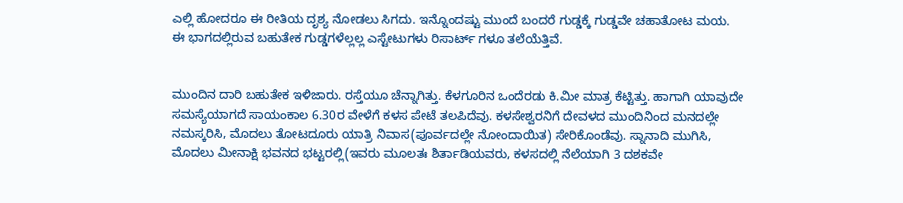ಎಲ್ಲಿ ಹೋದರೂ ಈ ರೀತಿಯ ದೃಶ್ಯ ನೋಡಲು ಸಿಗದು. ಇನ್ನೊಂದಷ್ಟು ಮುಂದೆ ಬಂದರೆ ಗುಡ್ಡಕ್ಕೆ ಗುಡ್ಡವೇ ಚಹಾತೋಟ ಮಯ. ಈ ಭಾಗದಲ್ಲಿರುವ ಬಹುತೇಕ ಗುಡ್ಡಗಳೆಲ್ಲಲ್ಲ ಎಸ್ಟೇಟುಗಳು ರಿಸಾರ್ಟ್ ಗಳೂ ತಲೆಯೆತ್ತಿವೆ.


ಮುಂದಿನ ದಾರಿ ಬಹುತೇಕ ಇಳಿಜಾರು. ರಸ್ತೆಯೂ ಚೆನ್ನಾಗಿತ್ತು. ಕೆಳಗೂರಿನ ಒಂದೆರಡು ಕಿ.ಮೀ ಮಾತ್ರ ಕೆಟ್ಟಿತ್ತು. ಹಾಗಾಗಿ ಯಾವುದೇ ಸಮಸ್ಯೆಯಾಗದೆ ಸಾಯಂಕಾಲ 6.30ರ ವೇಳೆಗೆ ಕಳಸ ಪೇಟೆ ತಲಪಿದೆವು. ಕಳಸೇಶ್ವರನಿಗೆ ದೇವಳದ ಮುಂದಿನಿಂದ ಮನದಲ್ಲೇ ನಮಸ್ಕರಿಸಿ, ಮೊದಲು ತೋಟದೂರು ಯಾತ್ರಿ ನಿವಾಸ(ಪೂರ್ವದಲ್ಲೇ ನೋಂದಾಯಿತ) ಸೇರಿಕೊಂಡೆವು. ಸ್ನಾನಾದಿ ಮುಗಿಸಿ, ಮೊದಲು ಮೀನಾಕ್ಷಿ ಭವನದ ಭಟ್ಟರಲ್ಲಿ(ಇವರು ಮೂಲತಃ ಶಿರ್ತಾಡಿಯವರು, ಕಳಸದಲ್ಲಿ ನೆಲೆಯಾಗಿ 3 ದಶಕವೇ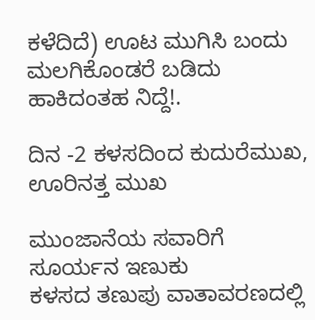ಕಳೆದಿದೆ) ಊಟ ಮುಗಿಸಿ ಬಂದು ಮಲಗಿಕೊಂಡರೆ ಬಡಿದು ಹಾಕಿದಂತಹ ನಿದ್ದೆ!.

ದಿನ -2 ಕಳಸದಿಂದ ಕುದುರೆಮುಖ, ಊರಿನತ್ತ ಮುಖ

ಮುಂಜಾನೆಯ ಸವಾರಿಗೆ ಸೂರ್ಯನ ಇಣುಕು
ಕಳಸದ ತಣುಪು ವಾತಾವರಣದಲ್ಲಿ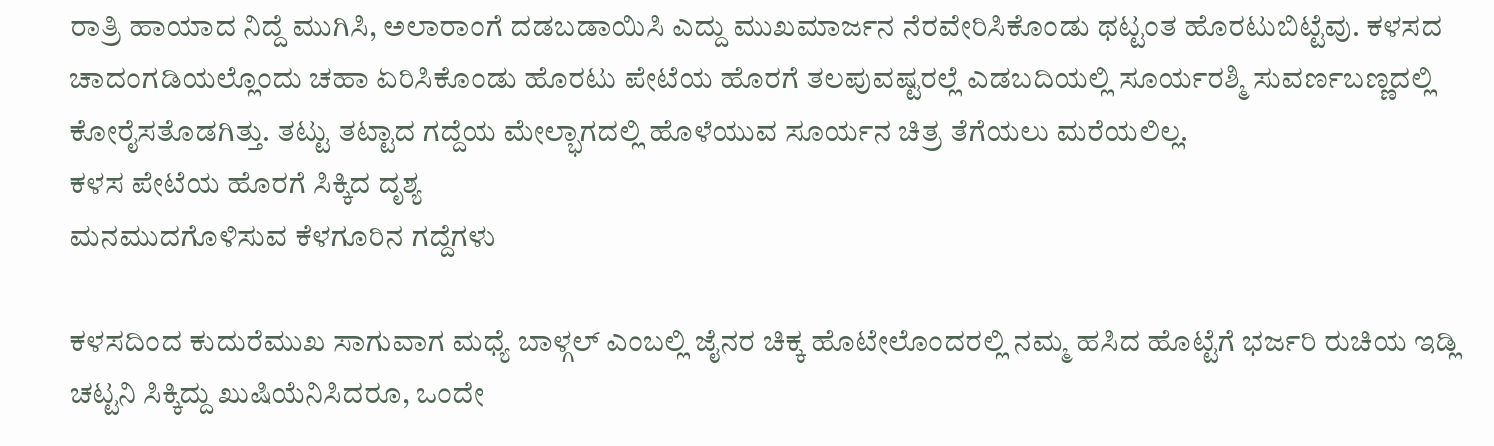ರಾತ್ರಿ ಹಾಯಾದ ನಿದ್ದೆ ಮುಗಿಸಿ, ಅಲಾರಾಂಗೆ ದಡಬಡಾಯಿಸಿ ಎದ್ದು ಮುಖಮಾರ್ಜನ ನೆರವೇರಿಸಿಕೊಂಡು ಥಟ್ಟಂತ ಹೊರಟುಬಿಟ್ಟೆವು. ಕಳಸದ ಚಾದಂಗಡಿಯಲ್ಲೊಂದು ಚಹಾ ಏರಿಸಿಕೊಂಡು ಹೊರಟು ಪೇಟೆಯ ಹೊರಗೆ ತಲಪುವಷ್ಟರಲ್ಲೆ ಎಡಬದಿಯಲ್ಲಿ ಸೂರ್ಯರಶ್ಮಿ ಸುವರ್ಣಬಣ್ಣದಲ್ಲಿ ಕೋರೈಸತೊಡಗಿತ್ತು. ತಟ್ಟು ತಟ್ಟಾದ ಗದ್ದೆಯ ಮೇಲ್ಭಾಗದಲ್ಲಿ ಹೊಳೆಯುವ ಸೂರ್ಯನ ಚಿತ್ರ ತೆಗೆಯಲು ಮರೆಯಲಿಲ್ಲ.
ಕಳಸ ಪೇಟೆಯ ಹೊರಗೆ ಸಿಕ್ಕಿದ ದೃಶ್ಯ
ಮನಮುದಗೊಳಿಸುವ ಕೆಳಗೂರಿನ ಗದ್ದೆಗಳು

ಕಳಸದಿಂದ ಕುದುರೆಮುಖ ಸಾಗುವಾಗ ಮಧ್ಯೆ ಬಾಳ್ಗಲ್ ಎಂಬಲ್ಲಿ ಜೈನರ ಚಿಕ್ಕ ಹೊಟೇಲೊಂದರಲ್ಲಿ ನಮ್ಮ ಹಸಿದ ಹೊಟ್ಟೆಗೆ ಭರ್ಜರಿ ರುಚಿಯ ಇಡ್ಲಿ ಚಟ್ಟನಿ ಸಿಕ್ಕಿದ್ದು ಖುಷಿಯೆನಿಸಿದರೂ, ಒಂದೇ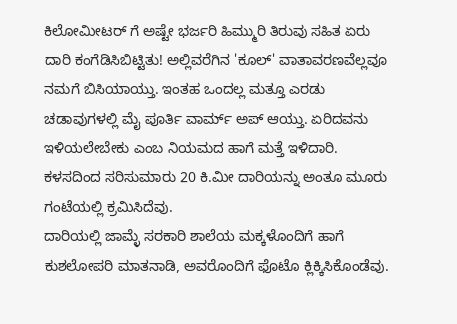ಕಿಲೋಮೀಟರ್ ಗೆ ಅಷ್ಟೇ ಭರ್ಜರಿ ಹಿಮ್ಮುರಿ ತಿರುವು ಸಹಿತ ಏರು ದಾರಿ ಕಂಗೆಡಿಸಿಬಿಟ್ಟಿತು! ಅಲ್ಲಿವರೆಗಿನ 'ಕೂಲ್' ವಾತಾವರಣವೆಲ್ಲವೂ ನಮಗೆ ಬಿಸಿಯಾಯ್ತು. ಇಂತಹ ಒಂದಲ್ಲ ಮತ್ತೂ ಎರಡು ಚಡಾವುಗಳಲ್ಲಿ ಮೈ ಪೂರ್ತಿ ವಾರ್ಮ್ ಅಪ್ ಆಯ್ತು. ಏರಿದವನು ಇಳಿಯಲೇಬೇಕು ಎಂಬ ನಿಯಮದ ಹಾಗೆ ಮತ್ತೆ ಇಳಿದಾರಿ. ಕಳಸದಿಂದ ಸರಿಸುಮಾರು 20 ಕಿ.ಮೀ ದಾರಿಯನ್ನು ಅಂತೂ ಮೂರು ಗಂಟೆಯಲ್ಲಿ ಕ್ರಮಿಸಿದೆವು.
ದಾರಿಯಲ್ಲಿ ಜಾಮ್ಳೆ ಸರಕಾರಿ ಶಾಲೆಯ ಮಕ್ಕಳೊಂದಿಗೆ ಹಾಗೆ ಕುಶಲೋಪರಿ ಮಾತನಾಡಿ, ಅವರೊಂದಿಗೆ ಫೊಟೊ ಕ್ಲಿಕ್ಕಿಸಿಕೊಂಡೆವು.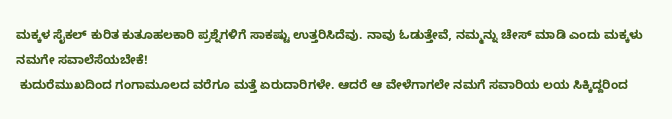ಮಕ್ಕಳ ಸೈಕಲ್ ಕುರಿತ ಕುತೂಹಲಕಾರಿ ಪ್ರಶ್ನೆಗಳಿಗೆ ಸಾಕಷ್ಟು ಉತ್ತರಿಸಿದೆವು. ನಾವು ಓಡುತ್ತೇವೆ, ನಮ್ಮನ್ನು ಚೇಸ್ ಮಾಡಿ ಎಂದು ಮಕ್ಕಳು ನಮಗೇ ಸವಾಲೆಸೆಯಬೇಕೆ!
 ಕುದುರೆಮುಖದಿಂದ ಗಂಗಾಮೂಲದ ವರೆಗೂ ಮತ್ತೆ ಏರುದಾರಿಗಳೇ. ಆದರೆ ಆ ವೇಳೆಗಾಗಲೇ ನಮಗೆ ಸವಾರಿಯ ಲಯ ಸಿಕ್ಕಿದ್ದರಿಂದ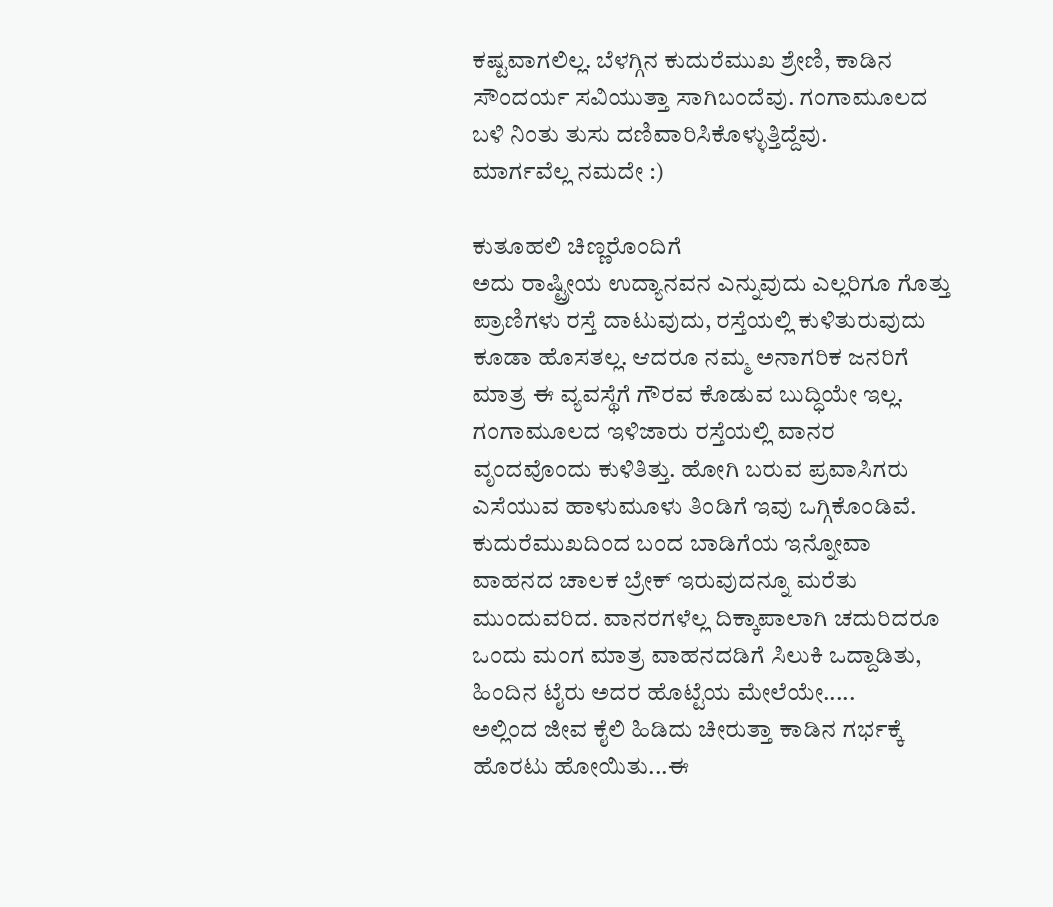ಕಷ್ಟವಾಗಲಿಲ್ಲ. ಬೆಳಗ್ಗಿನ ಕುದುರೆಮುಖ ಶ್ರೇಣಿ, ಕಾಡಿನ ಸೌಂದರ್ಯ ಸವಿಯುತ್ತಾ ಸಾಗಿಬಂದೆವು. ಗಂಗಾಮೂಲದ ಬಳಿ ನಿಂತು ತುಸು ದಣಿವಾರಿಸಿಕೊಳ್ಳುತ್ತಿದ್ದೆವು.
ಮಾರ್ಗವೆಲ್ಲ ನಮದೇ :)

ಕುತೂಹಲಿ ಚಿಣ್ಣರೊಂದಿಗೆ
ಅದು ರಾಷ್ಟ್ರೀಯ ಉದ್ಯಾನವನ ಎನ್ನುವುದು ಎಲ್ಲರಿಗೂ ಗೊತ್ತು ಪ್ರಾಣಿಗಳು ರಸ್ತೆ ದಾಟುವುದು, ರಸ್ತೆಯಲ್ಲಿ ಕುಳಿತುರುವುದು ಕೂಡಾ ಹೊಸತಲ್ಲ. ಆದರೂ ನಮ್ಮ ಅನಾಗರಿಕ ಜನರಿಗೆ ಮಾತ್ರ ಈ ವ್ಯವಸ್ಥೆಗೆ ಗೌರವ ಕೊಡುವ ಬುದ್ಧಿಯೇ ಇಲ್ಲ. ಗಂಗಾಮೂಲದ ಇಳಿಜಾರು ರಸ್ತೆಯಲ್ಲಿ ವಾನರ ವೃಂದವೊಂದು ಕುಳಿತಿತ್ತು. ಹೋಗಿ ಬರುವ ಪ್ರವಾಸಿಗರು ಎಸೆಯುವ ಹಾಳುಮೂಳು ತಿಂಡಿಗೆ ಇವು ಒಗ್ಗಿಕೊಂಡಿವೆ. ಕುದುರೆಮುಖದಿಂದ ಬಂದ ಬಾಡಿಗೆಯ ಇನ್ನೋವಾ ವಾಹನದ ಚಾಲಕ ಬ್ರೇಕ್ ಇರುವುದನ್ನೂ ಮರೆತು ಮುಂದುವರಿದ. ವಾನರಗಳೆಲ್ಲ ದಿಕ್ಕಾಪಾಲಾಗಿ ಚದುರಿದರೂ ಒಂದು ಮಂಗ ಮಾತ್ರ ವಾಹನದಡಿಗೆ ಸಿಲುಕಿ ಒದ್ದಾಡಿತು, ಹಿಂದಿನ ಟೈರು ಅದರ ಹೊಟ್ಟೆಯ ಮೇಲೆಯೇ.....
ಅಲ್ಲಿಂದ ಜೀವ ಕೈಲಿ ಹಿಡಿದು ಚೀರುತ್ತಾ ಕಾಡಿನ ಗರ್ಭಕ್ಕೆ ಹೊರಟು ಹೋಯಿತು...ಈ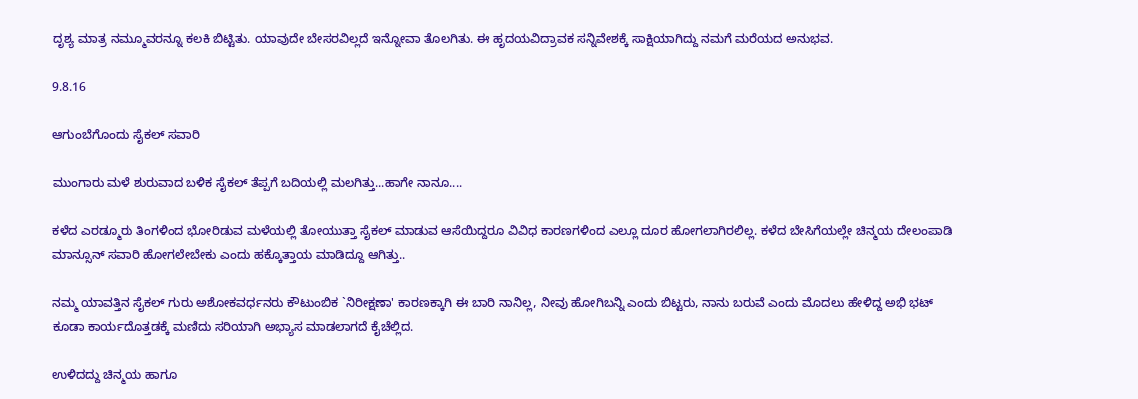ದೃಶ್ಯ ಮಾತ್ರ ನಮ್ಮೂವರನ್ನೂ ಕಲಕಿ ಬಿಟ್ಟಿತು. ಯಾವುದೇ ಬೇಸರವಿಲ್ಲದೆ ಇನ್ನೋವಾ ತೊಲಗಿತು. ಈ ಹೃದಯವಿದ್ರಾವಕ ಸನ್ನಿವೇಶಕ್ಕೆ ಸಾಕ್ಷಿಯಾಗಿದ್ದು ನಮಗೆ ಮರೆಯದ ಅನುಭವ.

9.8.16

ಆಗುಂಬೆಗೊಂದು ಸೈಕಲ್ ಸವಾರಿ

ಮುಂಗಾರು ಮಳೆ ಶುರುವಾದ ಬಳಿಕ ಸೈಕಲ್ ತೆಪ್ಪಗೆ ಬದಿಯಲ್ಲಿ ಮಲಗಿತ್ತು...ಹಾಗೇ ನಾನೂ....

ಕಳೆದ ಎರಡ್ಮೂರು ತಿಂಗಳಿಂದ ಭೋರಿಡುವ ಮಳೆಯಲ್ಲಿ ತೋಯುತ್ತಾ ಸೈಕಲ್ ಮಾಡುವ ಆಸೆಯಿದ್ದರೂ ವಿವಿಧ ಕಾರಣಗಳಿಂದ ಎಲ್ಲೂ ದೂರ ಹೋಗಲಾಗಿರಲಿಲ್ಲ. ಕಳೆದ ಬೇಸಿಗೆಯಲ್ಲೇ ಚಿನ್ಮಯ ದೇಲಂಪಾಡಿ ಮಾನ್ಸೂನ್ ಸವಾರಿ ಹೋಗಲೇಬೇಕು ಎಂದು ಹಕ್ಕೊತ್ತಾಯ ಮಾಡಿದ್ದೂ ಆಗಿತ್ತು..

ನಮ್ಮ ಯಾವತ್ತಿನ ಸೈಕಲ್ ಗುರು ಅಶೋಕವರ್ಧನರು ಕೌಟುಂಬಿಕ `ನಿರೀಕ್ಷಣಾ' ಕಾರಣಕ್ಕಾಗಿ ಈ ಬಾರಿ ನಾನಿಲ್ಲ, ನೀವು ಹೋಗಿಬನ್ನಿ ಎಂದು ಬಿಟ್ಟರು, ನಾನು ಬರುವೆ ಎಂದು ಮೊದಲು ಹೇಳಿದ್ದ ಅಭಿ ಭಟ್ ಕೂಡಾ ಕಾರ್ಯದೊತ್ತಡಕ್ಕೆ ಮಣಿದು ಸರಿಯಾಗಿ ಅಭ್ಯಾಸ ಮಾಡಲಾಗದೆ ಕೈಚೆಲ್ಲಿದ.

ಉಳಿದದ್ದು ಚಿನ್ಮಯ ಹಾಗೂ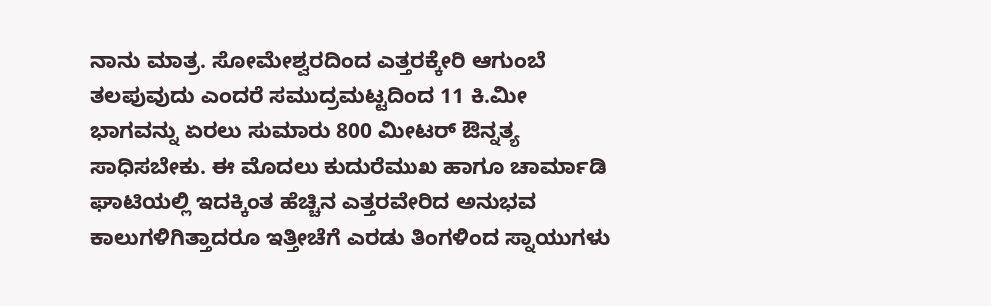ನಾನು ಮಾತ್ರ. ಸೋಮೇಶ್ವರದಿಂದ ಎತ್ತರಕ್ಕೇರಿ ಆಗುಂಬೆ ತಲಪುವುದು ಎಂದರೆ ಸಮುದ್ರಮಟ್ಟದಿಂದ 11 ಕಿ.ಮೀ ಭಾಗವನ್ನು ಏರಲು ಸುಮಾರು 800 ಮೀಟರ್ ಔನ್ನತ್ಯ ಸಾಧಿಸಬೇಕು. ಈ ಮೊದಲು ಕುದುರೆಮುಖ ಹಾಗೂ ಚಾರ್ಮಾಡಿ ಘಾಟಿಯಲ್ಲಿ ಇದಕ್ಕಿಂತ ಹೆಚ್ಚಿನ ಎತ್ತರವೇರಿದ ಅನುಭವ ಕಾಲುಗಳಿಗಿತ್ತಾದರೂ ಇತ್ತೀಚೆಗೆ ಎರಡು ತಿಂಗಳಿಂದ ಸ್ನಾಯುಗಳು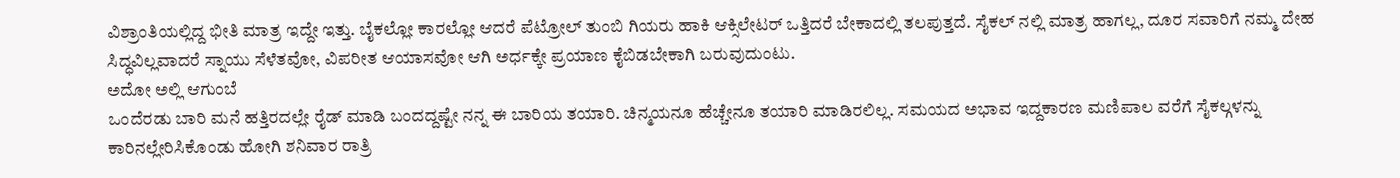ವಿಶ್ರಾಂತಿಯಲ್ಲಿದ್ದ ಭೀತಿ ಮಾತ್ರ ಇದ್ದೇ ಇತ್ತು. ಬೈಕಲ್ಲೋ ಕಾರಲ್ಲೋ ಆದರೆ ಪೆಟ್ರೋಲ್ ತುಂಬಿ ಗಿಯರು ಹಾಕಿ ಆಕ್ಸಿಲೇಟರ್ ಒತ್ತಿದರೆ ಬೇಕಾದಲ್ಲಿ ತಲಪುತ್ತದೆ. ಸೈಕಲ್ ನಲ್ಲಿ ಮಾತ್ರ ಹಾಗಲ್ಲ, ದೂರ ಸವಾರಿಗೆ ನಮ್ಮ ದೇಹ ಸಿದ್ಧವಿಲ್ಲವಾದರೆ ಸ್ನಾಯು ಸೆಳೆತವೋ, ವಿಪರೀತ ಆಯಾಸವೋ ಆಗಿ ಅರ್ಧಕ್ಕೇ ಪ್ರಯಾಣ ಕೈಬಿಡಬೇಕಾಗಿ ಬರುವುದುಂಟು.
ಅದೋ ಅಲ್ಲಿ ಆಗುಂಬೆ
ಒಂದೆರಡು ಬಾರಿ ಮನೆ ಹತ್ತಿರದಲ್ಲೇ ರೈಡ್ ಮಾಡಿ ಬಂದದ್ದಷ್ಟೇ ನನ್ನ ಈ ಬಾರಿಯ ತಯಾರಿ. ಚಿನ್ಮಯನೂ ಹೆಚ್ಚೇನೂ ತಯಾರಿ ಮಾಡಿರಲಿಲ್ಲ. ಸಮಯದ ಅಭಾವ ಇದ್ದಕಾರಣ ಮಣಿಪಾಲ ವರೆಗೆ ಸೈಕಲ್ಗಳನ್ನು ಕಾರಿನಲ್ಲೇರಿಸಿಕೊಂಡು ಹೋಗಿ ಶನಿವಾರ ರಾತ್ರಿ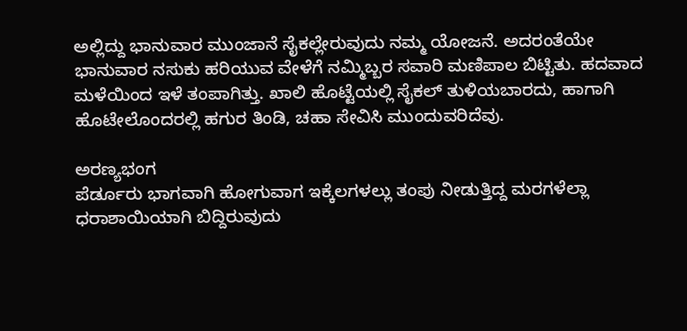ಅಲ್ಲಿದ್ದು ಭಾನುವಾರ ಮುಂಜಾನೆ ಸೈಕಲ್ಲೇರುವುದು ನಮ್ಮ ಯೋಜನೆ. ಅದರಂತೆಯೇ ಭಾನುವಾರ ನಸುಕು ಹರಿಯುವ ವೇಳೆಗೆ ನಮ್ಮಿಬ್ಬರ ಸವಾರಿ ಮಣಿಪಾಲ ಬಿಟ್ಟಿತು. ಹದವಾದ ಮಳೆಯಿಂದ ಇಳೆ ತಂಪಾಗಿತ್ತು. ಖಾಲಿ ಹೊಟ್ಟೆಯಲ್ಲಿ ಸೈಕಲ್ ತುಳಿಯಬಾರದು, ಹಾಗಾಗಿ ಹೊಟೇಲೊಂದರಲ್ಲಿ ಹಗುರ ತಿಂಡಿ, ಚಹಾ ಸೇವಿಸಿ ಮುಂದುವರಿದೆವು.

ಅರಣ್ಯಭಂಗ
ಪೆರ್ಡೂರು ಭಾಗವಾಗಿ ಹೋಗುವಾಗ ಇಕ್ಕೆಲಗಳಲ್ಲು ತಂಪು ನೀಡುತ್ತಿದ್ದ ಮರಗಳೆಲ್ಲಾ ಧರಾಶಾಯಿಯಾಗಿ ಬಿದ್ದಿರುವುದು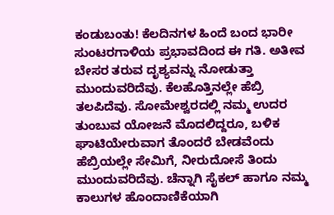ಕಂಡುಬಂತು! ಕೆಲದಿನಗಳ ಹಿಂದೆ ಬಂದ ಭಾರೀ ಸುಂಟರಗಾಳಿಯ ಪ್ರಭಾವದಿಂದ ಈ ಗತಿ. ಅತೀವ ಬೇಸರ ತರುವ ದೃಶ್ಯವನ್ನು ನೋಡುತ್ತಾ ಮುಂದುವರಿದೆವು. ಕೆಲಹೊತ್ತಿನಲ್ಲೇ ಹೆಬ್ರಿ ತಲಪಿದೆವು. ಸೋಮೇಶ್ವರದಲ್ಲಿ ನಮ್ಮ ಉದರ ತುಂಬುವ ಯೋಜನೆ ಮೊದಲಿದ್ದರೂ, ಬಳಿಕ ಘಾಟಿಯೇರುವಾಗ ತೊಂದರೆ ಬೇಡವೆಂದು ಹೆಬ್ರಿಯಲ್ಲೇ ಸೇಮಿಗೆ, ನೀರುದೋಸೆ ತಿಂದು ಮುಂದುವರಿದೆವು. ಚೆನ್ನಾಗಿ ಸೈಕಲ್ ಹಾಗೂ ನಮ್ಮ ಕಾಲುಗಳ ಹೊಂದಾಣಿಕೆಯಾಗಿ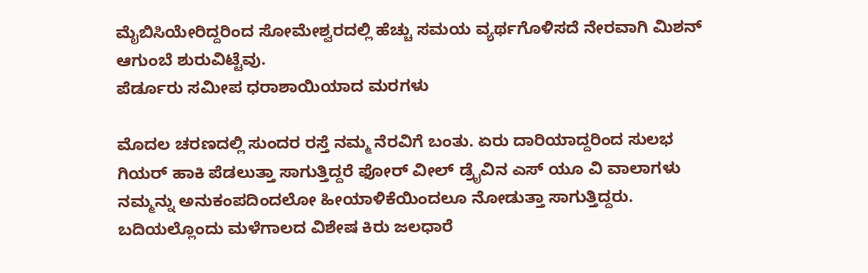ಮೈಬಿಸಿಯೇರಿದ್ದರಿಂದ ಸೋಮೇಶ್ವರದಲ್ಲಿ ಹೆಚ್ಚು ಸಮಯ ವ್ಯರ್ಥಗೊಳಿಸದೆ ನೇರವಾಗಿ ಮಿಶನ್ ಆಗುಂಬೆ ಶುರುವಿಟ್ಟೆವು.
ಪೆರ್ಡೂರು ಸಮೀಪ ಧರಾಶಾಯಿಯಾದ ಮರಗಳು

ಮೊದಲ ಚರಣದಲ್ಲಿ ಸುಂದರ ರಸ್ತೆ ನಮ್ಮ ನೆರವಿಗೆ ಬಂತು. ಏರು ದಾರಿಯಾದ್ದರಿಂದ ಸುಲಭ ಗಿಯರ್ ಹಾಕಿ ಪೆಡಲುತ್ತಾ ಸಾಗುತ್ತಿದ್ದರೆ ಫೋರ್ ವೀಲ್ ಡ್ರೈವಿನ ಎಸ್ ಯೂ ವಿ ವಾಲಾಗಳು ನಮ್ಮನ್ನು ಅನುಕಂಪದಿಂದಲೋ ಹೀಯಾಳಿಕೆಯಿಂದಲೂ ನೋಡುತ್ತಾ ಸಾಗುತ್ತಿದ್ದರು. ಬದಿಯಲ್ಲೊಂದು ಮಳೆಗಾಲದ ವಿಶೇಷ ಕಿರು ಜಲಧಾರೆ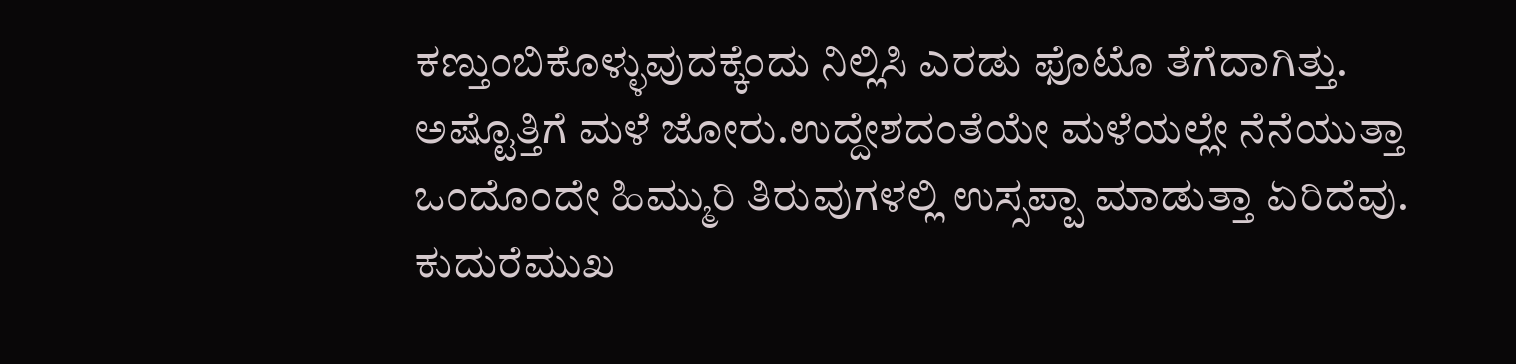ಕಣ್ತುಂಬಿಕೊಳ್ಳುವುದಕ್ಕೆಂದು ನಿಲ್ಲಿಸಿ ಎರಡು ಫೊಟೊ ತೆಗೆದಾಗಿತ್ತು. ಅಷ್ಟೊತ್ತಿಗೆ ಮಳೆ ಜೋರು.ಉದ್ದೇಶದಂತೆಯೇ ಮಳೆಯಲ್ಲೇ ನೆನೆಯುತ್ತಾ ಒಂದೊಂದೇ ಹಿಮ್ಮುರಿ ತಿರುವುಗಳಲ್ಲಿ ಉಸ್ಸಪ್ಪಾ ಮಾಡುತ್ತಾ ಏರಿದೆವು. ಕುದುರೆಮುಖ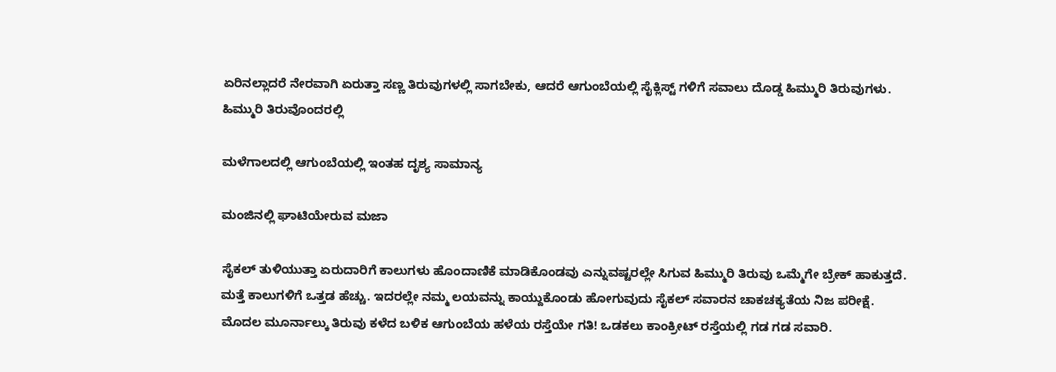ಏರಿನಲ್ಲಾದರೆ ನೇರವಾಗಿ ಏರುತ್ತಾ ಸಣ್ಣ ತಿರುವುಗಳಲ್ಲಿ ಸಾಗಬೇಕು, ಆದರೆ ಆಗುಂಬೆಯಲ್ಲಿ ಸೈಕ್ಲಿಸ್ಟ್ ಗಳಿಗೆ ಸವಾಲು ದೊಡ್ಡ ಹಿಮ್ಮುರಿ ತಿರುವುಗಳು.
ಹಿಮ್ಮುರಿ ತಿರುವೊಂದರಲ್ಲಿ

ಮಳೆಗಾಲದಲ್ಲಿ ಆಗುಂಬೆಯಲ್ಲಿ ಇಂತಹ ದೃಶ್ಯ ಸಾಮಾನ್ಯ

ಮಂಜಿನಲ್ಲಿ ಘಾಟಿಯೇರುವ ಮಜಾ

ಸೈಕಲ್ ತುಳಿಯುತ್ತಾ ಏರುದಾರಿಗೆ ಕಾಲುಗಳು ಹೊಂದಾಣಿಕೆ ಮಾಡಿಕೊಂಡವು ಎನ್ನುವಷ್ಟರಲ್ಲೇ ಸಿಗುವ ಹಿಮ್ಮುರಿ ತಿರುವು ಒಮ್ಮೆಗೇ ಬ್ರೇಕ್ ಹಾಕುತ್ತದೆ. ಮತ್ತೆ ಕಾಲುಗಳಿಗೆ ಒತ್ತಡ ಹೆಚ್ಚು. ಇದರಲ್ಲೇ ನಮ್ಮ ಲಯವನ್ನು ಕಾಯ್ದುಕೊಂಡು ಹೋಗುವುದು ಸೈಕಲ್ ಸವಾರನ ಚಾಕಚಕ್ಯತೆಯ ನಿಜ ಪರೀಕ್ಷೆ.
ಮೊದಲ ಮೂರ್ನಾಲ್ಕು ತಿರುವು ಕಳೆದ ಬಳಿಕ ಆಗುಂಬೆಯ ಹಳೆಯ ರಸ್ತೆಯೇ ಗತಿ! ಒಡಕಲು ಕಾಂಕ್ರೀಟ್ ರಸ್ತೆಯಲ್ಲಿ ಗಡ ಗಡ ಸವಾರಿ.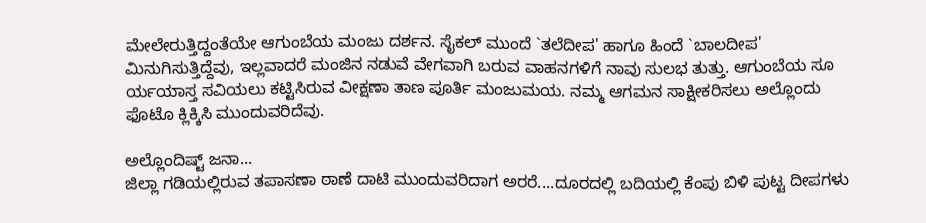ಮೇಲೇರುತ್ತಿದ್ದಂತೆಯೇ ಆಗುಂಬೆಯ ಮಂಜು ದರ್ಶನ. ಸೈಕಲ್ ಮುಂದೆ `ತಲೆದೀಪ' ಹಾಗೂ ಹಿಂದೆ `ಬಾಲದೀಪ' ಮಿನುಗಿಸುತ್ತಿದ್ದೆವು, ಇಲ್ಲವಾದರೆ ಮಂಜಿನ ನಡುವೆ ವೇಗವಾಗಿ ಬರುವ ವಾಹನಗಳಿಗೆ ನಾವು ಸುಲಭ ತುತ್ತು. ಆಗುಂಬೆಯ ಸೂ ರ್ಯಯಾಸ್ತ ಸವಿಯಲು ಕಟ್ಟಿಸಿರುವ ವೀಕ್ಷಣಾ ತಾಣ ಪೂರ್ತಿ ಮಂಜುಮಯ. ನಮ್ಮ ಆಗಮನ ಸಾಕ್ಷೀಕರಿಸಲು ಅಲ್ಲೊಂದು ಫೊಟೊ ಕ್ಲಿಕ್ಕಿಸಿ ಮುಂದುವರಿದೆವು.

ಅಲ್ಲೊಂದಿಷ್ಟ್ ಜನಾ...
ಜಿಲ್ಲಾ ಗಡಿಯಲ್ಲಿರುವ ತಪಾಸಣಾ ಠಾಣೆ ದಾಟಿ ಮುಂದುವರಿದಾಗ ಅರರೆ....ದೂರದಲ್ಲಿ ಬದಿಯಲ್ಲಿ ಕೆಂಪು ಬಿಳಿ ಪುಟ್ಟ ದೀಪಗಳು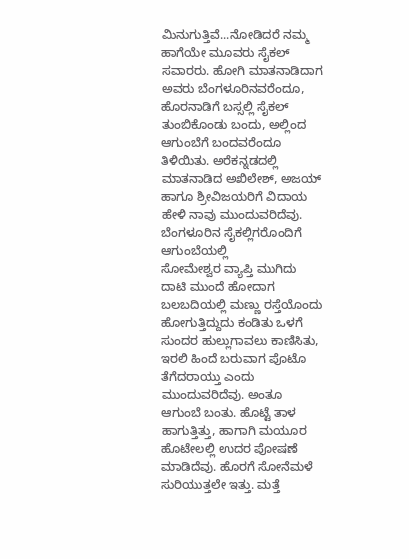ಮಿನುಗುತ್ತಿವೆ...ನೋಡಿದರೆ ನಮ್ಮ ಹಾಗೆಯೇ ಮೂವರು ಸೈಕಲ್ ಸವಾರರು. ಹೋಗಿ ಮಾತನಾಡಿದಾಗ ಅವರು ಬೆಂಗಳೂರಿನವರೆಂದೂ, ಹೊರನಾಡಿಗೆ ಬಸ್ಸಲ್ಲಿ ಸೈಕಲ್ ತುಂಬಿಕೊಂಡು ಬಂದು, ಅಲ್ಲಿಂದ ಆಗುಂಬೆಗೆ ಬಂದವರೆಂದೂ ತಿಳಿಯಿತು. ಅರೆಕನ್ನಡದಲ್ಲಿ ಮಾತನಾಡಿದ ಅಖಿಲೇಶ್, ಅಜಯ್ ಹಾಗೂ ಶ್ರೀವಿಜಯರಿಗೆ ವಿದಾಯ ಹೇಳಿ ನಾವು ಮುಂದುವರಿದೆವು.
ಬೆಂಗಳೂರಿನ ಸೈಕಲ್ಲಿಗರೊಂದಿಗೆ ಆಗುಂಬೆಯಲ್ಲಿ
ಸೋಮೇಶ್ವರ ವ್ಯಾಪ್ತಿ ಮುಗಿದು ದಾಟಿ ಮುಂದೆ ಹೋದಾಗ ಬಲಬದಿಯಲ್ಲಿ ಮಣ್ಣು ರಸ್ತೆಯೊಂದು ಹೋಗುತ್ತಿದ್ದುದು ಕಂಡಿತು ಒಳಗೆ ಸುಂದರ ಹುಲ್ಲುಗಾವಲು ಕಾಣಿಸಿತು, ಇರಲಿ ಹಿಂದೆ ಬರುವಾಗ ಪೊಟೊ ತೆಗೆದರಾಯ್ತು ಎಂದು ಮುಂದುವರಿದೆವು. ಅಂತೂ ಆಗುಂಬೆ ಬಂತು. ಹೊಟ್ಟೆ ತಾಳ ಹಾಗುತ್ತಿತ್ತು, ಹಾಗಾಗಿ ಮಯೂರ ಹೊಟೇಲಲ್ಲಿ ಉದರ ಪೋಷಣೆ ಮಾಡಿದೆವು. ಹೊರಗೆ ಸೋನೆಮಳೆ ಸುರಿಯುತ್ತಲೇ ಇತ್ತು. ಮತ್ತೆ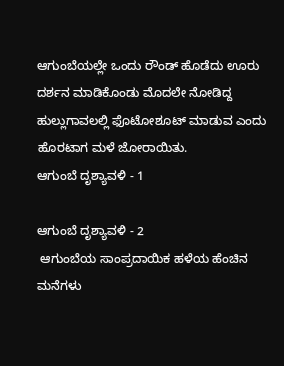ಆಗುಂಬೆಯಲ್ಲೇ ಒಂದು ರೌಂಡ್ ಹೊಡೆದು ಊರು ದರ್ಶನ ಮಾಡಿಕೊಂಡು ಮೊದಲೇ ನೋಡಿದ್ದ ಹುಲ್ಲುಗಾವಲಲ್ಲಿ ಫೊಟೋಶೂಟ್ ಮಾಡುವ ಎಂದು ಹೊರಟಾಗ ಮಳೆ ಜೋರಾಯಿತು.
ಆಗುಂಬೆ ದೃಶ್ಯಾವಳಿ - 1

ಆಗುಂಬೆ ದೃಶ್ಯಾವಳಿ - 2
 ಆಗುಂಬೆಯ ಸಾಂಪ್ರದಾಯಿಕ ಹಳೆಯ ಹೆಂಚಿನ ಮನೆಗಳು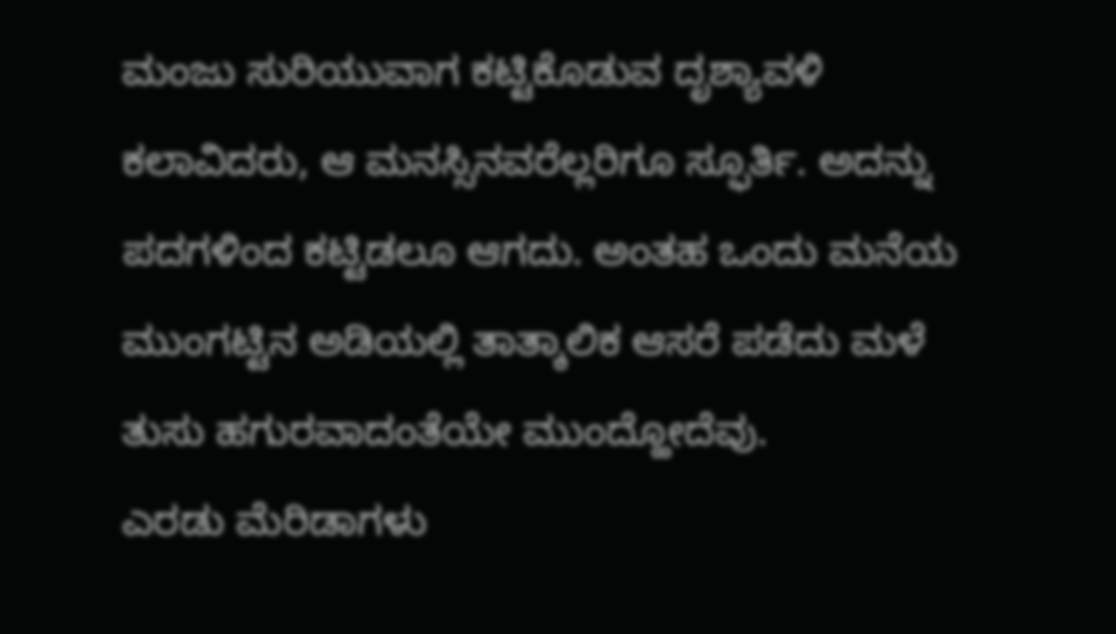ಮಂಜು ಸುರಿಯುವಾಗ ಕಟ್ಟಿಕೊಡುವ ದೃಶ್ಯಾವಳಿ ಕಲಾವಿದರು, ಆ ಮನಸ್ಸಿನವರೆಲ್ಲರಿಗೂ ಸ್ಫೂರ್ತಿ. ಅದನ್ನು ಪದಗಳಿಂದ ಕಟ್ಟಿಡಲೂ ಆಗದು. ಅಂತಹ ಒಂದು ಮನೆಯ ಮುಂಗಟ್ಟಿನ ಅಡಿಯಲ್ಲಿ ತಾತ್ಕಾಲಿಕ ಆಸರೆ ಪಡೆದು ಮಳೆ ತುಸು ಹಗುರವಾದಂತೆಯೇ ಮುಂದ್ಹೋದೆವು.
ಎರಡು ಮೆರಿಡಾಗಳು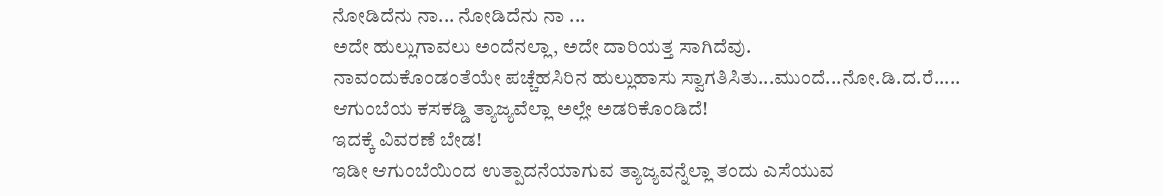ನೋಡಿದೆನು ನಾ... ನೋಡಿದೆನು ನಾ ...
ಅದೇ ಹುಲ್ಲುಗಾವಲು ಅಂದೆನಲ್ಲಾ, ಅದೇ ದಾರಿಯತ್ತ ಸಾಗಿದೆವು.
ನಾವಂದುಕೊಂಡಂತೆಯೇ ಪಚ್ಚೆಹಸಿರಿನ ಹುಲ್ಲುಹಾಸು ಸ್ವಾಗತಿಸಿತು...ಮುಂದೆ...ನೋ.ಡಿ.ದ.ರೆ.....
ಆಗುಂಬೆಯ ಕಸಕಡ್ಡಿ ತ್ಯಾಜ್ಯವೆಲ್ಲಾ ಅಲ್ಲೇ ಅಡರಿಕೊಂಡಿದೆ!
ಇದಕ್ಕೆ ವಿವರಣೆ ಬೇಡ!
ಇಡೀ ಆಗುಂಬೆಯಿಂದ ಉತ್ಪಾದನೆಯಾಗುವ ತ್ಯಾಜ್ಯವನ್ನೆಲ್ಲಾ ತಂದು ಎಸೆಯುವ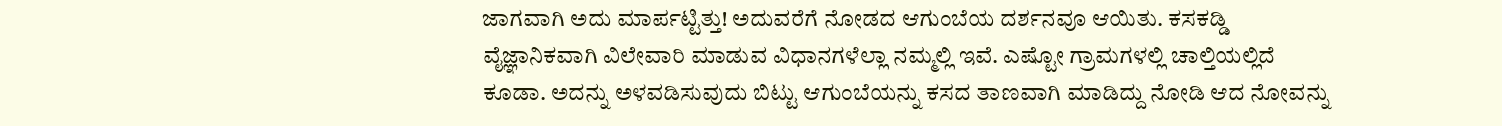ಜಾಗವಾಗಿ ಅದು ಮಾರ್ಪಟ್ಟಿತ್ತು! ಅದುವರೆಗೆ ನೋಡದ ಆಗುಂಬೆಯ ದರ್ಶನವೂ ಆಯಿತು. ಕಸಕಡ್ಡಿ ವೈಜ್ಞಾನಿಕವಾಗಿ ವಿಲೇವಾರಿ ಮಾಡುವ ವಿಧಾನಗಳೆಲ್ಲಾ ನಮ್ಮಲ್ಲಿ ಇವೆ. ಎಷ್ಟೋ ಗ್ರಾಮಗಳಲ್ಲಿ ಚಾಲ್ತಿಯಲ್ಲಿದೆ ಕೂಡಾ. ಅದನ್ನು ಅಳವಡಿಸುವುದು ಬಿಟ್ಟು ಆಗುಂಬೆಯನ್ನು ಕಸದ ತಾಣವಾಗಿ ಮಾಡಿದ್ದು ನೋಡಿ ಆದ ನೋವನ್ನು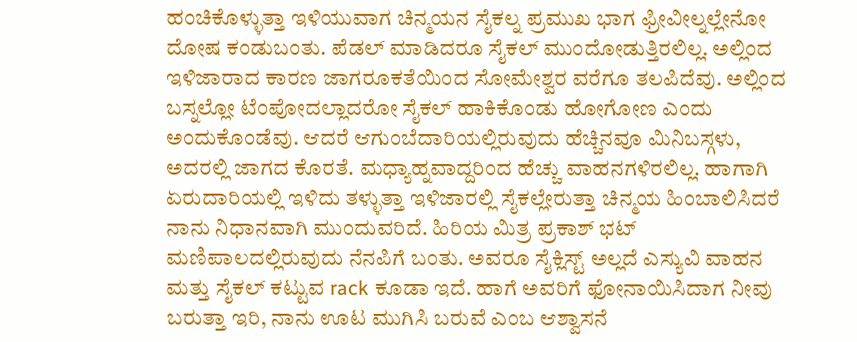ಹಂಚಿಕೊಳ್ಳುತ್ತಾ ಇಳಿಯುವಾಗ ಚಿನ್ಮಯನ ಸೈಕಲ್ನ ಪ್ರಮುಖ ಭಾಗ ಫ್ರೀವೀಲ್ನಲ್ಲೇನೋ ದೋಷ ಕಂಡುಬಂತು. ಪೆಡಲ್ ಮಾಡಿದರೂ ಸೈಕಲ್ ಮುಂದೋಡುತ್ತಿರಲಿಲ್ಲ. ಅಲ್ಲಿಂದ ಇಳಿಜಾರಾದ ಕಾರಣ ಜಾಗರೂಕತೆಯಿಂದ ಸೋಮೇಶ್ವರ ವರೆಗೂ ತಲಪಿದೆವು. ಅಲ್ಲಿಂದ ಬಸ್ನಲ್ಲೋ ಟೆಂಪೋದಲ್ಲಾದರೋ ಸೈಕಲ್ ಹಾಕಿಕೊಂಡು ಹೋಗೋಣ ಎಂದು ಅಂದುಕೊಂಡೆವು. ಆದರೆ ಆಗುಂಬೆದಾರಿಯಲ್ಲಿರುವುದು ಹೆಚ್ಚಿನವೂ ಮಿನಿಬಸ್ಗಳು, ಅದರಲ್ಲಿ ಜಾಗದ ಕೊರತೆ. ಮಧ್ಯಾಹ್ನವಾದ್ದರಿಂದ ಹೆಚ್ಚು ವಾಹನಗಳಿರಲಿಲ್ಲ. ಹಾಗಾಗಿ ಏರುದಾರಿಯಲ್ಲಿ ಇಳಿದು ತಳ್ಳುತ್ತಾ ಇಳಿಜಾರಲ್ಲಿ ಸೈಕಲ್ಲೇರುತ್ತಾ ಚಿನ್ಮಯ ಹಿಂಬಾಲಿಸಿದರೆ ನಾನು ನಿಧಾನವಾಗಿ ಮುಂದುವರಿದೆ. ಹಿರಿಯ ಮಿತ್ರ ಪ್ರಕಾಶ್ ಭಟ್ ಮಣಿಪಾಲದಲ್ಲಿರುವುದು ನೆನಪಿಗೆ ಬಂತು. ಅವರೂ ಸೈಕ್ಲಿಸ್ಟ್ ಅಲ್ಲದೆ ಎಸ್ಯುವಿ ವಾಹನ ಮತ್ತು ಸೈಕಲ್ ಕಟ್ಟುವ rack ಕೂಡಾ ಇದೆ. ಹಾಗೆ ಅವರಿಗೆ ಫೋನಾಯಿಸಿದಾಗ ನೀವು ಬರುತ್ತಾ ಇರಿ, ನಾನು ಊಟ ಮುಗಿಸಿ ಬರುವೆ ಎಂಬ ಆಶ್ವಾಸನೆ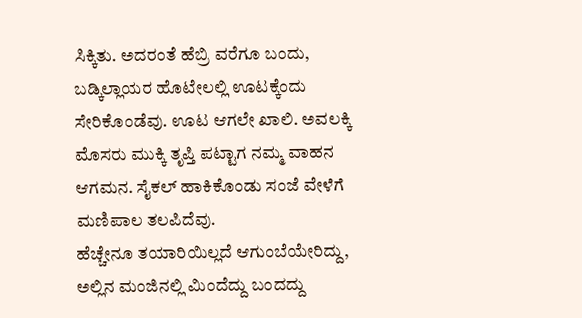ಸಿಕ್ಕಿತು. ಅದರಂತೆ ಹೆಬ್ರಿ ವರೆಗೂ ಬಂದು, ಬಡ್ಕಿಲ್ಲಾಯರ ಹೊಟೇಲಲ್ಲಿ ಊಟಕ್ಕೆಂದು ಸೇರಿಕೊಂಡೆವು. ಊಟ ಆಗಲೇ ಖಾಲಿ. ಅವಲಕ್ಕಿ ಮೊಸರು ಮುಕ್ಕಿ ತೃಪ್ತಿ ಪಟ್ಟಾಗ ನಮ್ಮ ವಾಹನ ಆಗಮನ. ಸೈಕಲ್ ಹಾಕಿಕೊಂಡು ಸಂಜೆ ವೇಳೆಗೆ ಮಣಿಪಾಲ ತಲಪಿದೆವು.
ಹೆಚ್ಚೇನೂ ತಯಾರಿಯಿಲ್ಲದೆ ಆಗುಂಬೆಯೇರಿದ್ದು, ಅಲ್ಲಿನ ಮಂಜಿನಲ್ಲಿ ಮಿಂದೆದ್ದು ಬಂದದ್ದು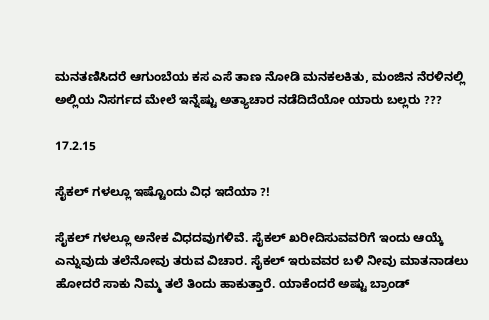ಮನತಣಿಸಿದರೆ ಆಗುಂಬೆಯ ಕಸ ಎಸೆ ತಾಣ ನೋಡಿ ಮನಕಲಕಿತು, ಮಂಜಿನ ನೆರಳಿನಲ್ಲಿ ಅಲ್ಲಿಯ ನಿಸರ್ಗದ ಮೇಲೆ ಇನ್ನೆಷ್ಟು ಅತ್ಯಾಚಾರ ನಡೆದಿದೆಯೋ ಯಾರು ಬಲ್ಲರು ???

17.2.15

ಸೈಕಲ್ ಗಳಲ್ಲೂ ಇಷ್ಟೊಂದು ವಿಧ ಇದೆಯಾ ?!

ಸೈಕಲ್ ಗಳಲ್ಲೂ ಅನೇಕ ವಿಧದವುಗಳಿವೆ. ಸೈಕಲ್ ಖರೀದಿಸುವವರಿಗೆ ಇಂದು ಆಯ್ಕೆ ಎನ್ನುವುದು ತಲೆನೋವು ತರುವ ವಿಚಾರ. ಸೈಕಲ್ ಇರುವವರ ಬಳಿ ನೀವು ಮಾತನಾಡಲು ಹೋದರೆ ಸಾಕು ನಿಮ್ಮ ತಲೆ ತಿಂದು ಹಾಕುತ್ತಾರೆ. ಯಾಕೆಂದರೆ ಅಷ್ಟು ಬ್ರಾಂಡ್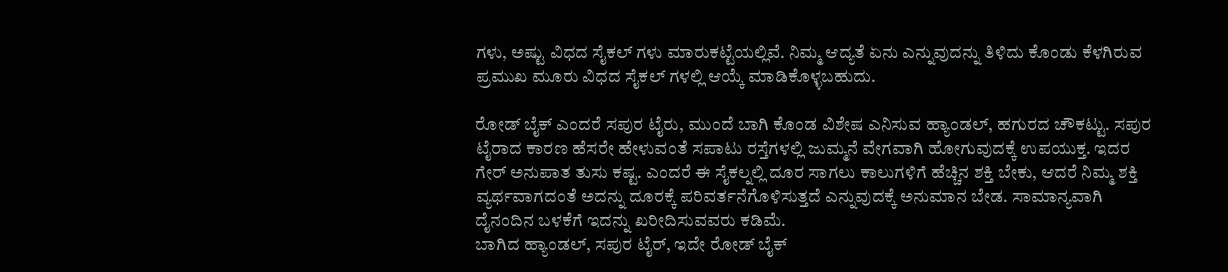ಗಳು, ಅಷ್ಟು ವಿಧದ ಸೈಕಲ್ ಗಳು ಮಾರುಕಟ್ಟೆಯಲ್ಲಿವೆ. ನಿಮ್ಮ ಆದ್ಯತೆ ಏನು ಎನ್ನುವುದನ್ನು ತಿಳಿದು ಕೊಂಡು ಕೆಳಗಿರುವ ಪ್ರಮುಖ ಮೂರು ವಿಧದ ಸೈಕಲ್ ಗಳಲ್ಲಿ ಆಯ್ಕೆ ಮಾಡಿಕೊಳ್ಳಬಹುದು.

ರೋಡ್ ಬೈಕ್ ಎಂದರೆ ಸಪುರ ಟೈರು, ಮುಂದೆ ಬಾಗಿ ಕೊಂಡ ವಿಶೇಷ ಎನಿಸುವ ಹ್ಯಾಂಡಲ್, ಹಗುರದ ಚೌಕಟ್ಟು. ಸಪುರ ಟೈರಾದ ಕಾರಣ ಹೆಸರೇ ಹೇಳುವಂತೆ ಸಪಾಟು ರಸ್ತೆಗಳಲ್ಲಿ ಜುಮ್ಮನೆ ವೇಗವಾಗಿ ಹೋಗುವುದಕ್ಕೆ ಉಪಯುಕ್ತ. ಇದರ ಗೇರ್ ಅನುಪಾತ ತುಸು ಕಷ್ಟ. ಎಂದರೆ ಈ ಸೈಕಲ್ನಲ್ಲಿ ದೂರ ಸಾಗಲು ಕಾಲುಗಳಿಗೆ ಹೆಚ್ಚಿನ ಶಕ್ತಿ ಬೇಕು, ಆದರೆ ನಿಮ್ಮ ಶಕ್ತಿ ವ್ಯರ್ಥವಾಗದಂತೆ ಅದನ್ನು ದೂರಕ್ಕೆ ಪರಿವರ್ತನೆಗೊಳಿಸುತ್ತದೆ ಎನ್ನುವುದಕ್ಕೆ ಅನುಮಾನ ಬೇಡ. ಸಾಮಾನ್ಯವಾಗಿ ದೈನಂದಿನ ಬಳಕೆಗೆ ಇದನ್ನು ಖರೀದಿಸುವವರು ಕಡಿಮೆ.
ಬಾಗಿದ ಹ್ಯಾಂಡಲ್, ಸಪುರ ಟೈರ್, ಇದೇ ರೋಡ್ ಬೈಕ್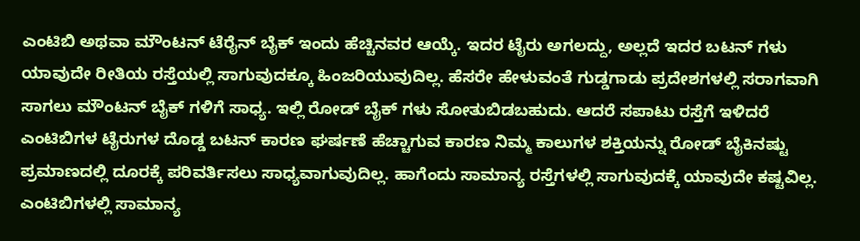ಎಂಟಿಬಿ ಅಥವಾ ಮೌಂಟನ್ ಟೆರೈನ್ ಬೈಕ್ ಇಂದು ಹೆಚ್ಚಿನವರ ಆಯ್ಕೆ. ಇದರ ಟೈರು ಅಗಲದ್ದು, ಅಲ್ಲದೆ ಇದರ ಬಟನ್ ಗಳು ಯಾವುದೇ ರೀತಿಯ ರಸ್ತೆಯಲ್ಲಿ ಸಾಗುವುದಕ್ಕೂ ಹಿಂಜರಿಯುವುದಿಲ್ಲ. ಹೆಸರೇ ಹೇಳುವಂತೆ ಗುಡ್ಡಗಾಡು ಪ್ರದೇಶಗಳಲ್ಲಿ ಸರಾಗವಾಗಿ ಸಾಗಲು ಮೌಂಟನ್ ಬೈಕ್ ಗಳಿಗೆ ಸಾಧ್ಯ. ಇಲ್ಲಿ ರೋಡ್ ಬೈಕ್ ಗಳು ಸೋತುಬಿಡಬಹುದು. ಆದರೆ ಸಪಾಟು ರಸ್ತೆಗೆ ಇಳಿದರೆ ಎಂಟಿಬಿಗಳ ಟೈರುಗಳ ದೊಡ್ಡ ಬಟನ್ ಕಾರಣ ಘರ್ಷಣೆ ಹೆಚ್ಚಾಗುವ ಕಾರಣ ನಿಮ್ಮ ಕಾಲುಗಳ ಶಕ್ತಿಯನ್ನು ರೋಡ್ ಬೈಕಿನಷ್ಟು ಪ್ರಮಾಣದಲ್ಲಿ ದೂರಕ್ಕೆ ಪರಿವರ್ತಿಸಲು ಸಾಧ್ಯವಾಗುವುದಿಲ್ಲ. ಹಾಗೆಂದು ಸಾಮಾನ್ಯ ರಸ್ತೆಗಳಲ್ಲಿ ಸಾಗುವುದಕ್ಕೆ ಯಾವುದೇ ಕಷ್ಟವಿಲ್ಲ. ಎಂಟಿಬಿಗಳಲ್ಲಿ ಸಾಮಾನ್ಯ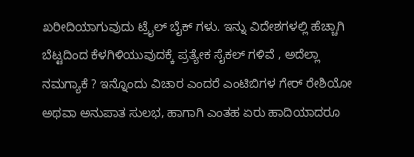ಖರೀದಿಯಾಗುವುದು ಟ್ರೈಲ್ ಬೈಕ್ ಗಳು. ಇನ್ನು ವಿದೇಶಗಳಲ್ಲಿ ಹೆಚ್ಚಾಗಿ ಬೆಟ್ಟದಿಂದ ಕೆಳಗಿಳಿಯುವುದಕ್ಕೆ ಪ್ರತ್ಯೇಕ ಸೈಕಲ್ ಗಳಿವೆ , ಅದೆಲ್ಲಾ ನಮಗ್ಯಾಕೆ ? ಇನ್ನೊಂದು ವಿಚಾರ ಎಂದರೆ ಎಂಟಿಬಿಗಳ ಗೇರ್ ರೇಶಿಯೋ ಅಥವಾ ಅನುಪಾತ ಸುಲಭ, ಹಾಗಾಗಿ ಎಂತಹ ಏರು ಹಾದಿಯಾದರೂ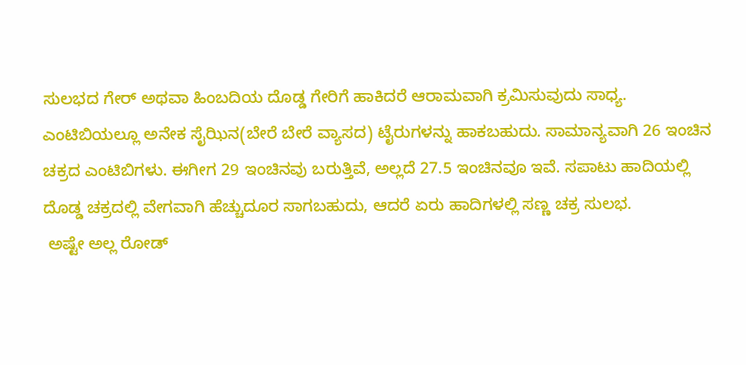ಸುಲಭದ ಗೇರ್ ಅಥವಾ ಹಿಂಬದಿಯ ದೊಡ್ಡ ಗೇರಿಗೆ ಹಾಕಿದರೆ ಆರಾಮವಾಗಿ ಕ್ರಮಿಸುವುದು ಸಾಧ್ಯ.
ಎಂಟಿಬಿಯಲ್ಲೂ ಅನೇಕ ಸೈಝಿನ(ಬೇರೆ ಬೇರೆ ವ್ಯಾಸದ) ಟೈರುಗಳನ್ನು ಹಾಕಬಹುದು. ಸಾಮಾನ್ಯವಾಗಿ 26 ಇಂಚಿನ ಚಕ್ರದ ಎಂಟಿಬಿಗಳು. ಈಗೀಗ 29 ಇಂಚಿನವು ಬರುತ್ತಿವೆ, ಅಲ್ಲದೆ 27.5 ಇಂಚಿನವೂ ಇವೆ. ಸಪಾಟು ಹಾದಿಯಲ್ಲಿ ದೊಡ್ಡ ಚಕ್ರದಲ್ಲಿ ವೇಗವಾಗಿ ಹೆಚ್ಚುದೂರ ಸಾಗಬಹುದು, ಆದರೆ ಏರು ಹಾದಿಗಳಲ್ಲಿ ಸಣ್ಣ ಚಕ್ರ ಸುಲಭ.
 ಅಷ್ಟೇ ಅಲ್ಲ ರೋಡ್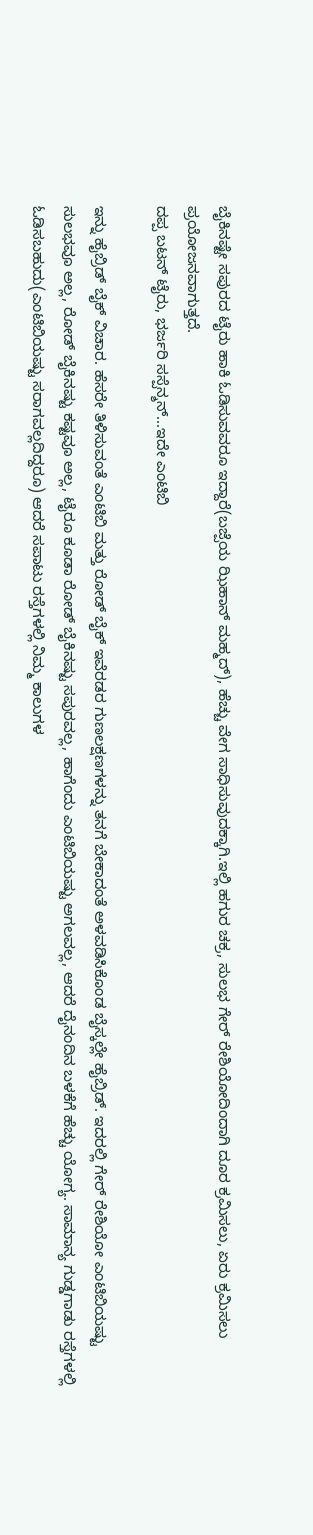ಬೈಕಿನಷ್ಟೇ ಸಪುರದ ಟೈರು ಹಾಕಿ ಓಡಿಸುವವರೂ ಇದ್ದಾರೆ(ಬಜ್ಪೆಯ ಝಿಹಾನ್ ಮಹ್ಮದ್), ಹೆಚ್ಚು ವೇಗ ಸಾಧಿಸುವುದಕ್ಕಾಗಿ.ಇಲ್ಲಿ ಹಗುರ ಚಕ್ರ, ಸುಲಭ ಗೇರ್ ರೇಶಿಯೋದಿಂದಾಗಿ ದೂರ ಕ್ರಮಿಸಲು, ಏರು ಕ್ರಮಿಸಲು ಪ್ರಯೋಜನವಾಗುತ್ತದೆ.
ದಪ್ಪ ಬಟನ್ ಟೈರು, ಭರ್ಜರಿ ಸಸ್ಪೆನ್ಶನ್...ಇದೇ ಎಂಟಿಬಿ

ಇನ್ನು ಹೈಬ್ರಿಡ್ ಬೈಕ್ ವಿಚಾರ. ಹೆಸರೇ ತಿಳಿಸುವಂತೆ ಎಂಟಿಬಿ ಮತ್ತು ರೋಡ್ ಬೈಕ್ ಇವೆರಡರ ಗುಣಲಕ್ಷಣಗಳನ್ನು ತನಗೆ ಬೇಕಾದಂತೆ ಅಳವಡಿಸಿಕೊಂಡ ಬೈಸ್ಕಲ್ಲೇ ಹೈಬ್ರಿಡ್. ಇದರಲ್ಲಿ ಗೇರ್ ರೇಶಿಯೋ ಎಂಟಿಬಿಯಷ್ಟು ಸುಲಭವೂ ಅಲ್ಲ, ರೋಡ್ ಬೈಕಿನಷ್ಟು ಕಷ್ಟವೂ ಅಲ್ಲ, ಟೈರೂ ಕೂಡಾ ರೋಡ್ ಬೈಕಿನಷ್ಟು ಸಪುರವಲ್ಲ, ಹಾಗೆಂದು ಎಂಟಿಬಿಯಷ್ಟು ಅಗಲವಲ್ಲ, ಆದರೆ ದೈನಂದಿನ ಬಳಕೆಗೆ ಹೆಚ್ಚು ಯೋಗ್ಯ. ಸಾಮಾನ್ಯ ಗುಡ್ಡಗಾಡು ರಸ್ತೆಗಳಲ್ಲಿ ಓಡಿಸಬಹುದು(ಎಂಟಿಬಿಯಷ್ಟು ಸರಾಗವಲ್ಲದಿದ್ದರೂ) ಆದರೆ ಸಪಾಟು ರಸ್ತೆಗಳಲ್ಲಿ ನಿಮ್ಮ ಕಾಲುಗಳ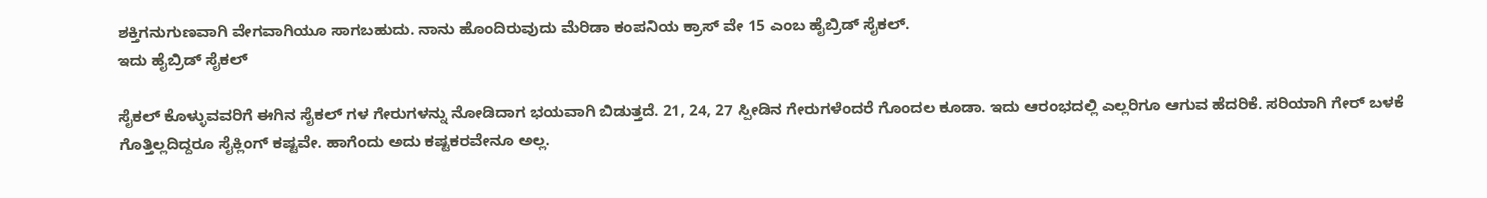ಶಕ್ತಿಗನುಗುಣವಾಗಿ ವೇಗವಾಗಿಯೂ ಸಾಗಬಹುದು. ನಾನು ಹೊಂದಿರುವುದು ಮೆರಿಡಾ ಕಂಪನಿಯ ಕ್ರಾಸ್ ವೇ 15 ಎಂಬ ಹೈಬ್ರಿಡ್ ಸೈಕಲ್.
ಇದು ಹೈಬ್ರಿಡ್ ಸೈಕಲ್

ಸೈಕಲ್ ಕೊಳ್ಳುವವರಿಗೆ ಈಗಿನ ಸೈಕಲ್ ಗಳ ಗೇರುಗಳನ್ನು ನೋಡಿದಾಗ ಭಯವಾಗಿ ಬಿಡುತ್ತದೆ. 21, 24, 27 ಸ್ಪೀಡಿನ ಗೇರುಗಳೆಂದರೆ ಗೊಂದಲ ಕೂಡಾ. ಇದು ಆರಂಭದಲ್ಲಿ ಎಲ್ಲರಿಗೂ ಆಗುವ ಹೆದರಿಕೆ. ಸರಿಯಾಗಿ ಗೇರ್ ಬಳಕೆ ಗೊತ್ತಿಲ್ಲದಿದ್ದರೂ ಸೈಕ್ಲಿಂಗ್ ಕಷ್ಟವೇ. ಹಾಗೆಂದು ಅದು ಕಷ್ಟಕರವೇನೂ ಅಲ್ಲ.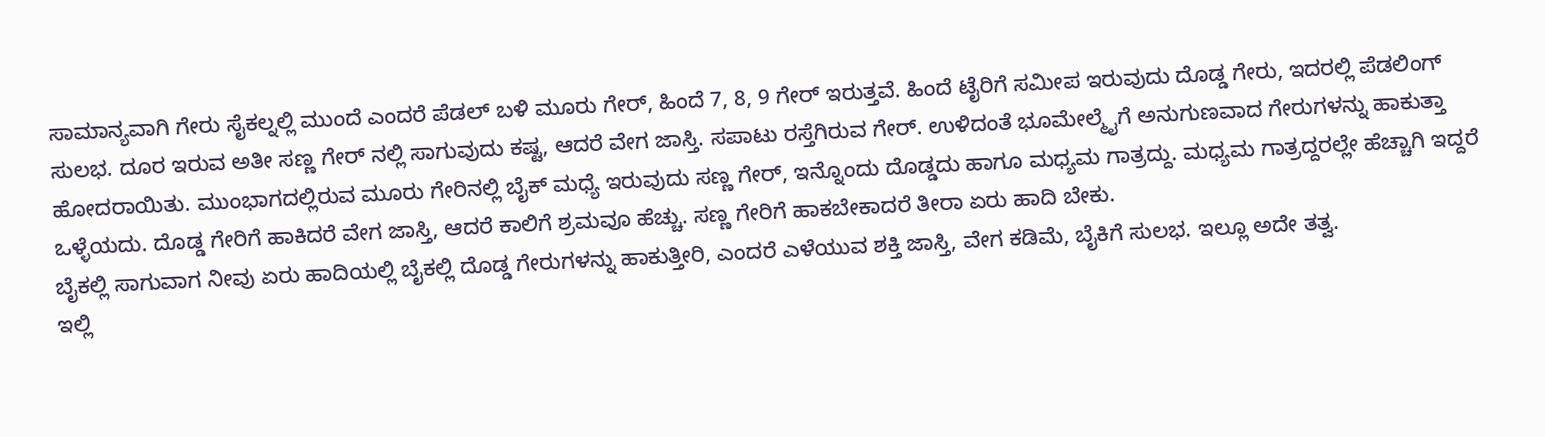ಸಾಮಾನ್ಯವಾಗಿ ಗೇರು ಸೈಕಲ್ನಲ್ಲಿ ಮುಂದೆ ಎಂದರೆ ಪೆಡಲ್ ಬಳಿ ಮೂರು ಗೇರ್, ಹಿಂದೆ 7, 8, 9 ಗೇರ್ ಇರುತ್ತವೆ. ಹಿಂದೆ ಟೈರಿಗೆ ಸಮೀಪ ಇರುವುದು ದೊಡ್ಡ ಗೇರು, ಇದರಲ್ಲಿ ಪೆಡಲಿಂಗ್ ಸುಲಭ. ದೂರ ಇರುವ ಅತೀ ಸಣ್ಣ ಗೇರ್ ನಲ್ಲಿ ಸಾಗುವುದು ಕಷ್ಟ, ಆದರೆ ವೇಗ ಜಾಸ್ತಿ. ಸಪಾಟು ರಸ್ತೆಗಿರುವ ಗೇರ್. ಉಳಿದಂತೆ ಭೂಮೇಲ್ಮೈಗೆ ಅನುಗುಣವಾದ ಗೇರುಗಳನ್ನು ಹಾಕುತ್ತಾ ಹೋದರಾಯಿತು. ಮುಂಭಾಗದಲ್ಲಿರುವ ಮೂರು ಗೇರಿನಲ್ಲಿ ಬೈಕ್ ಮಧ್ಯೆ ಇರುವುದು ಸಣ್ಣ ಗೇರ್, ಇನ್ನೊಂದು ದೊಡ್ಡದು ಹಾಗೂ ಮಧ್ಯಮ ಗಾತ್ರದ್ದು. ಮಧ್ಯಮ ಗಾತ್ರದ್ದರಲ್ಲೇ ಹೆಚ್ಚಾಗಿ ಇದ್ದರೆ ಒಳ್ಳೆಯದು. ದೊಡ್ಡ ಗೇರಿಗೆ ಹಾಕಿದರೆ ವೇಗ ಜಾಸ್ತಿ, ಆದರೆ ಕಾಲಿಗೆ ಶ್ರಮವೂ ಹೆಚ್ಚು. ಸಣ್ಣ ಗೇರಿಗೆ ಹಾಕಬೇಕಾದರೆ ತೀರಾ ಏರು ಹಾದಿ ಬೇಕು.
ಬೈಕಲ್ಲಿ ಸಾಗುವಾಗ ನೀವು ಏರು ಹಾದಿಯಲ್ಲಿ ಬೈಕಲ್ಲಿ ದೊಡ್ಡ ಗೇರುಗಳನ್ನು ಹಾಕುತ್ತೀರಿ, ಎಂದರೆ ಎಳೆಯುವ ಶಕ್ತಿ ಜಾಸ್ತಿ, ವೇಗ ಕಡಿಮೆ, ಬೈಕಿಗೆ ಸುಲಭ. ಇಲ್ಲೂ ಅದೇ ತತ್ವ.
ಇಲ್ಲಿ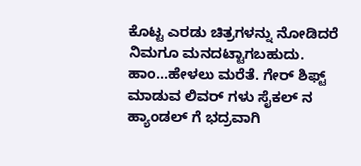ಕೊಟ್ಟ ಎರಡು ಚಿತ್ರಗಳನ್ನು ನೋಡಿದರೆ ನಿಮಗೂ ಮನದಟ್ಟಾಗಬಹುದು.
ಹಾಂ...ಹೇಳಲು ಮರೆತೆ. ಗೇರ್ ಶಿಫ್ಟ್ ಮಾಡುವ ಲಿವರ್ ಗಳು ಸೈಕಲ್ ನ ಹ್ಯಾಂಡಲ್ ಗೆ ಭದ್ರವಾಗಿ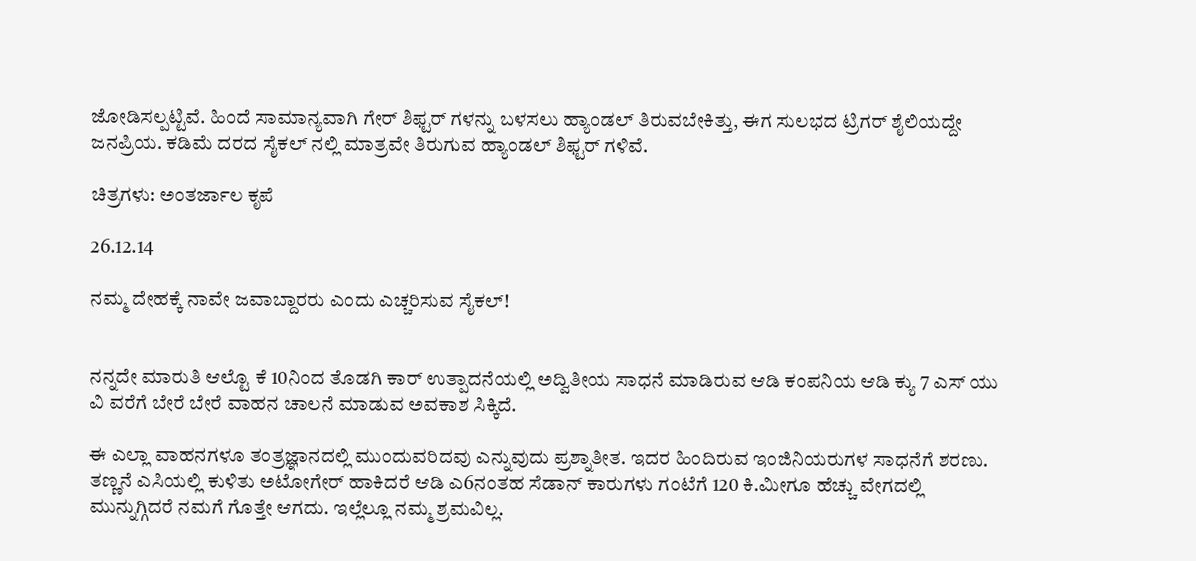ಜೋಡಿಸಲ್ಪಟ್ಟಿವೆ. ಹಿಂದೆ ಸಾಮಾನ್ಯವಾಗಿ ಗೇರ್ ಶಿಫ್ಟರ್ ಗಳನ್ನು ಬಳಸಲು ಹ್ಯಾಂಡಲ್ ತಿರುವಬೇಕಿತ್ತು, ಈಗ ಸುಲಭದ ಟ್ರಿಗರ್ ಶೈಲಿಯದ್ದೇ ಜನಪ್ರಿಯ. ಕಡಿಮೆ ದರದ ಸೈಕಲ್ ನಲ್ಲಿ ಮಾತ್ರವೇ ತಿರುಗುವ ಹ್ಯಾಂಡಲ್ ಶಿಫ್ಟರ್ ಗಳಿವೆ.

ಚಿತ್ರಗಳು: ಅಂತರ್ಜಾಲ ಕೃಪೆ

26.12.14

ನಮ್ಮ ದೇಹಕ್ಕೆ ನಾವೇ ಜವಾಬ್ದಾರರು ಎಂದು ಎಚ್ಚರಿಸುವ ಸೈಕಲ್!


ನನ್ನದೇ ಮಾರುತಿ ಆಲ್ಟೊ ಕೆ 10ನಿಂದ ತೊಡಗಿ ಕಾರ್ ಉತ್ಪಾದನೆಯಲ್ಲಿ ಅದ್ವಿತೀಯ ಸಾಧನೆ ಮಾಡಿರುವ ಆಡಿ ಕಂಪನಿಯ ಆಡಿ ಕ್ಯು 7 ಎಸ್ ಯು ವಿ ವರೆಗೆ ಬೇರೆ ಬೇರೆ ವಾಹನ ಚಾಲನೆ ಮಾಡುವ ಅವಕಾಶ ಸಿಕ್ಕಿದೆ.

ಈ ಎಲ್ಲಾ ವಾಹನಗಳೂ ತಂತ್ರಜ್ಞಾನದಲ್ಲಿ ಮುಂದುವರಿದವು ಎನ್ನುವುದು ಪ್ರಶ್ನಾತೀತ. ಇದರ ಹಿಂದಿರುವ ಇಂಜಿನಿಯರುಗಳ ಸಾಧನೆಗೆ ಶರಣು.
ತಣ್ಣನೆ ಎಸಿಯಲ್ಲಿ ಕುಳಿತು ಅಟೋಗೇರ್ ಹಾಕಿದರೆ ಆಡಿ ಎ6ನಂತಹ ಸೆಡಾನ್ ಕಾರುಗಳು ಗಂಟೆಗೆ 120 ಕಿ.ಮೀಗೂ ಹೆಚ್ಚು ವೇಗದಲ್ಲಿ ಮುನ್ನುಗ್ಗಿದರೆ ನಮಗೆ ಗೊತ್ತೇ ಆಗದು. ಇಲ್ಲೆಲ್ಲೂ ನಮ್ಮ ಶ್ರಮವಿಲ್ಲ.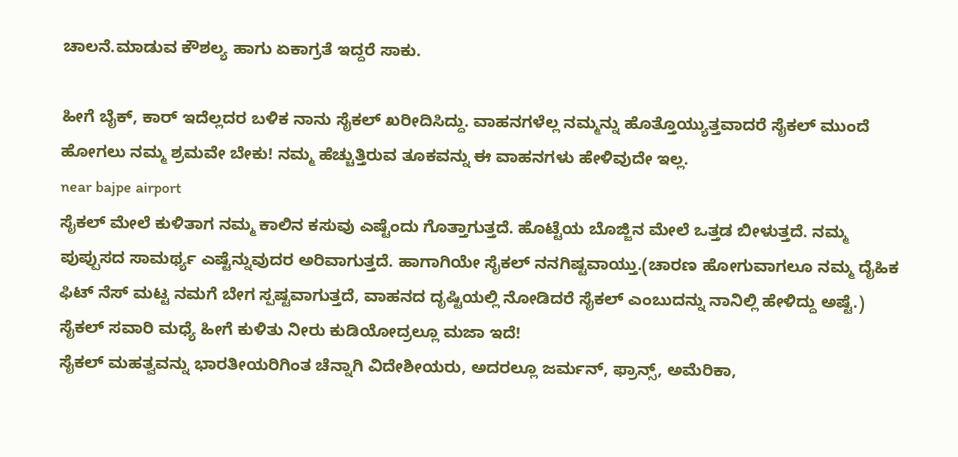ಚಾಲನೆ.ಮಾಡುವ ಕೌಶಲ್ಯ ಹಾಗು ಏಕಾಗ್ರತೆ ಇದ್ದರೆ ಸಾಕು.

ಹೀಗೆ ಬೈಕ್, ಕಾರ್ ಇದೆಲ್ಲದರ ಬಳಿಕ ನಾನು ಸೈಕಲ್ ಖರೀದಿಸಿದ್ದು. ವಾಹನಗಳೆಲ್ಲ ನಮ್ಮನ್ನು ಹೊತ್ತೊಯ್ಯುತ್ತವಾದರೆ ಸೈಕಲ್ ಮುಂದೆ ಹೋಗಲು ನಮ್ಮ ಶ್ರಮವೇ ಬೇಕು! ನಮ್ಮ ಹೆಚ್ಚುತ್ತಿರುವ ತೂಕವನ್ನು ಈ ವಾಹನಗಳು ಹೇಳಿವುದೇ ಇಲ್ಲ.
near bajpe airport
ಸೈಕಲ್ ಮೇಲೆ ಕುಳಿತಾಗ ನಮ್ಮ ಕಾಲಿನ ಕಸುವು ಎಷ್ಟೆಂದು ಗೊತ್ತಾಗುತ್ತದೆ. ಹೊಟ್ಟೆಯ ಬೊಜ್ಜಿನ ಮೇಲೆ ಒತ್ತಡ ಬೀಳುತ್ತದೆ. ನಮ್ಮ ಪುಪ್ಪುಸದ ಸಾಮರ್ಥ್ಯ ಎಷ್ಟೆನ್ನುವುದರ ಅರಿವಾಗುತ್ತದೆ. ಹಾಗಾಗಿಯೇ ಸೈಕಲ್ ನನಗಿಷ್ಟವಾಯ್ತು.(ಚಾರಣ ಹೋಗುವಾಗಲೂ ನಮ್ಮ ದೈಹಿಕ ಫಿಟ್ ನೆಸ್ ಮಟ್ಟ ನಮಗೆ ಬೇಗ ಸ್ಪಷ್ಟವಾಗುತ್ತದೆ, ವಾಹನದ ದೃಷ್ಟಿಯಲ್ಲಿ ನೋಡಿದರೆ ಸೈಕಲ್ ಎಂಬುದನ್ನು ನಾನಿಲ್ಲಿ ಹೇಳಿದ್ದು ಅಷ್ಟೆ.)
ಸೈಕಲ್ ಸವಾರಿ ಮಧ್ಯೆ ಹೀಗೆ ಕುಳಿತು ನೀರು ಕುಡಿಯೋದ್ರಲ್ಲೂ ಮಜಾ ಇದೆ!
ಸೈಕಲ್ ಮಹತ್ವವನ್ನು ಭಾರತೀಯರಿಗಿಂತ ಚೆನ್ನಾಗಿ ವಿದೇಶೀಯರು, ಅದರಲ್ಲೂ ಜರ್ಮನ್, ಫ್ರಾನ್ಸ್, ಅಮೆರಿಕಾ,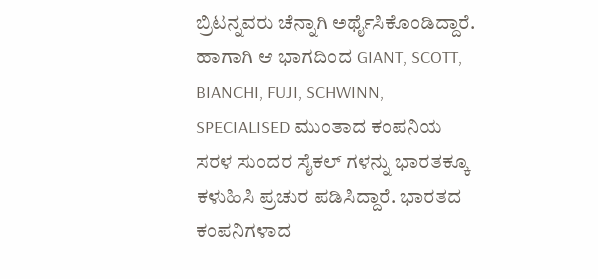ಬ್ರಿಟನ್ನವರು ಚೆನ್ನಾಗಿ ಅರ್ಥೈಸಿಕೊಂಡಿದ್ದಾರೆ. ಹಾಗಾಗಿ ಆ ಭಾಗದಿಂದ GIANT, SCOTT, BIANCHI, FUJI, SCHWINN, SPECIALISED ಮುಂತಾದ ಕಂಪನಿಯ ಸರಳ ಸುಂದರ ಸೈಕಲ್ ಗಳನ್ನು ಭಾರತಕ್ಕೂ ಕಳುಹಿಸಿ ಪ್ರಚುರ ಪಡಿಸಿದ್ದಾರೆ. ಭಾರತದ ಕಂಪನಿಗಳಾದ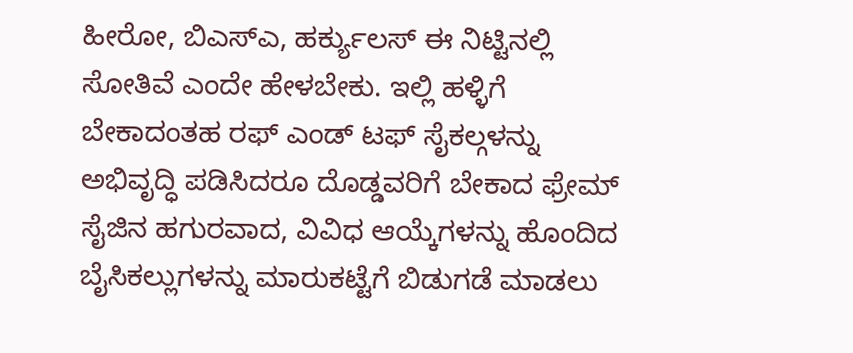ಹೀರೋ, ಬಿಎಸ್ಎ, ಹರ್ಕ್ಯುಲಸ್ ಈ ನಿಟ್ಟಿನಲ್ಲಿ ಸೋತಿವೆ ಎಂದೇ ಹೇಳಬೇಕು. ಇಲ್ಲಿ ಹಳ್ಳಿಗೆ ಬೇಕಾದಂತಹ ರಫ್ ಎಂಡ್ ಟಫ್ ಸೈಕಲ್ಗಳನ್ನು ಅಭಿವೃದ್ಧಿ ಪಡಿಸಿದರೂ ದೊಡ್ಡವರಿಗೆ ಬೇಕಾದ ಫ್ರೇಮ್ ಸೈಜಿನ ಹಗುರವಾದ, ವಿವಿಧ ಆಯ್ಕೆಗಳನ್ನು ಹೊಂದಿದ ಬೈಸಿಕಲ್ಲುಗಳನ್ನು ಮಾರುಕಟ್ಟೆಗೆ ಬಿಡುಗಡೆ ಮಾಡಲು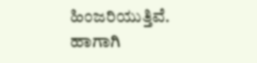ಹಿಂಜರಿಯುತ್ತಿವೆ. ಹಾಗಾಗಿ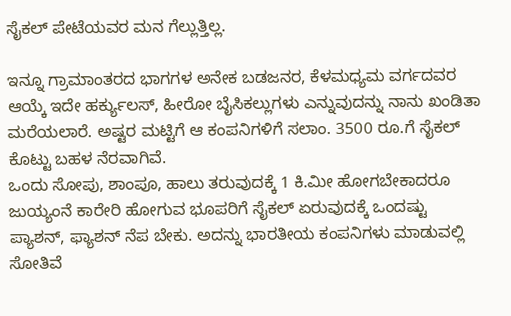ಸೈಕಲ್ ಪೇಟೆಯವರ ಮನ ಗೆಲ್ಲುತ್ತಿಲ್ಲ.

ಇನ್ನೂ ಗ್ರಾಮಾಂತರದ ಭಾಗಗಳ ಅನೇಕ ಬಡಜನರ, ಕೆಳಮಧ್ಯಮ ವರ್ಗದವರ ಆಯ್ಕೆ ಇದೇ ಹರ್ಕ್ಯುಲಸ್, ಹೀರೋ ಬೈಸಿಕಲ್ಲುಗಳು ಎನ್ನುವುದನ್ನು ನಾನು ಖಂಡಿತಾ ಮರೆಯಲಾರೆ. ಅಷ್ಟರ ಮಟ್ಟಿಗೆ ಆ ಕಂಪನಿಗಳಿಗೆ ಸಲಾಂ. 3500 ರೂ.ಗೆ ಸೈಕಲ್ ಕೊಟ್ಟು ಬಹಳ ನೆರವಾಗಿವೆ.
ಒಂದು ಸೋಪು, ಶಾಂಪೂ, ಹಾಲು ತರುವುದಕ್ಕೆ 1 ಕಿ.ಮೀ ಹೋಗಬೇಕಾದರೂ ಜುಯ್ಯಂನೆ ಕಾರೇರಿ ಹೋಗುವ ಭೂಪರಿಗೆ ಸೈಕಲ್ ಏರುವುದಕ್ಕೆ ಒಂದಷ್ಟು ಪ್ಯಾಶನ್, ಫ್ಯಾಶನ್ ನೆಪ ಬೇಕು. ಅದನ್ನು ಭಾರತೀಯ ಕಂಪನಿಗಳು ಮಾಡುವಲ್ಲಿ ಸೋತಿವೆ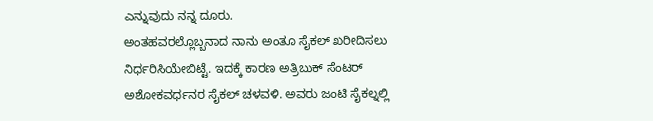ಎನ್ನುವುದು ನನ್ನ ದೂರು.
ಅಂತಹವರಲ್ಲೊಬ್ಬನಾದ ನಾನು ಅಂತೂ ಸೈಕಲ್ ಖರೀದಿಸಲು ನಿರ್ಧರಿಸಿಯೇಬಿಟ್ಟೆ. ಇದಕ್ಕೆ ಕಾರಣ ಅತ್ರಿಬುಕ್ ಸೆಂಟರ್ ಅಶೋಕವರ್ಧನರ ಸೈಕಲ್ ಚಳವಳಿ. ಅವರು ಜಂಟಿ ಸೈಕಲ್ನಲ್ಲಿ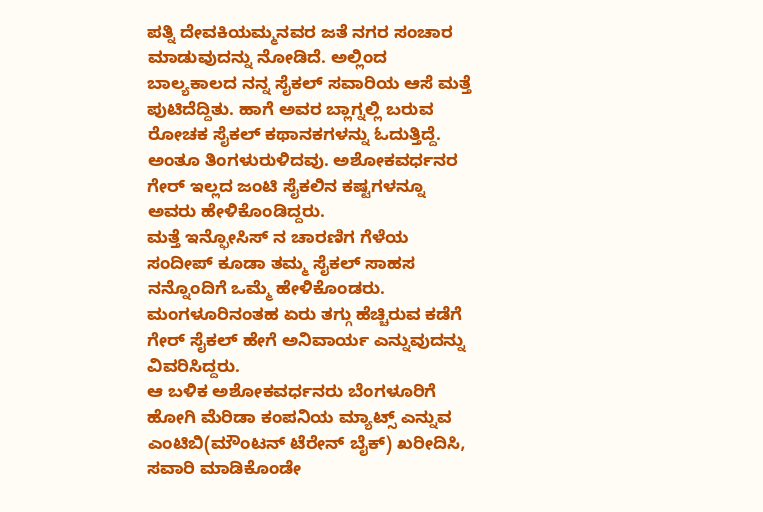ಪತ್ನಿ ದೇವಕಿಯಮ್ಮನವರ ಜತೆ ನಗರ ಸಂಚಾರ ಮಾಡುವುದನ್ನು ನೋಡಿದೆ. ಅಲ್ಲಿಂದ ಬಾಲ್ಯಕಾಲದ ನನ್ನ ಸೈಕಲ್ ಸವಾರಿಯ ಆಸೆ ಮತ್ತೆ ಪುಟಿದೆದ್ದಿತು. ಹಾಗೆ ಅವರ ಬ್ಲಾಗ್ನಲ್ಲಿ ಬರುವ ರೋಚಕ ಸೈಕಲ್ ಕಥಾನಕಗಳನ್ನು ಓದುತ್ತಿದ್ದೆ. ಅಂತೂ ತಿಂಗಳುರುಳಿದವು. ಅಶೋಕವರ್ಧನರ ಗೇರ್ ಇಲ್ಲದ ಜಂಟಿ ಸೈಕಲಿನ ಕಷ್ಟಗಳನ್ನೂ ಅವರು ಹೇಳಿಕೊಂಡಿದ್ದರು.
ಮತ್ತೆ ಇನ್ಫೋಸಿಸ್ ನ ಚಾರಣಿಗ ಗೆಳೆಯ ಸಂದೀಪ್ ಕೂಡಾ ತಮ್ಮ ಸೈಕಲ್ ಸಾಹಸ ನನ್ನೊಂದಿಗೆ ಒಮ್ಮೆ ಹೇಳಿಕೊಂಡರು. ಮಂಗಳೂರಿನಂತಹ ಏರು ತಗ್ಗು ಹೆಚ್ಚಿರುವ ಕಡೆಗೆ ಗೇರ್ ಸೈಕಲ್ ಹೇಗೆ ಅನಿವಾರ್ಯ ಎನ್ನುವುದನ್ನು ವಿವರಿಸಿದ್ದರು.
ಆ ಬಳಿಕ ಅಶೋಕವರ್ಧನರು ಬೆಂಗಳೂರಿಗೆ ಹೋಗಿ ಮೆರಿಡಾ ಕಂಪನಿಯ ಮ್ಯಾಟ್ಸ್ ಎನ್ನುವ ಎಂಟಿಬಿ(ಮೌಂಟನ್ ಟೆರೇನ್ ಬೈಕ್) ಖರೀದಿಸಿ, ಸವಾರಿ ಮಾಡಿಕೊಂಡೇ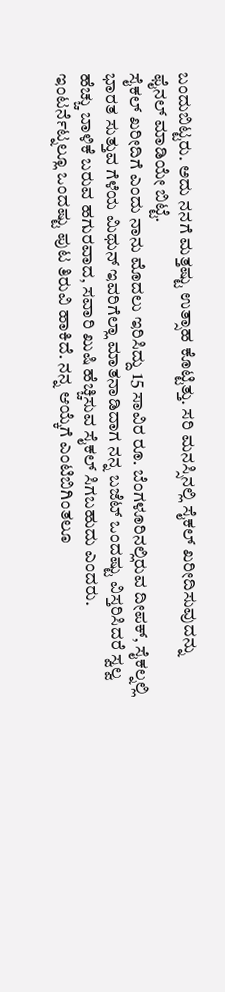ಬಂದುಬಿಟ್ಟರು. ಅದು ನನಗೆ ಮತ್ತಷ್ಟು ಉತ್ಸಾಹ ಕೊಟ್ಟಿತ್ತು. ಸರಿ ಮನಸ್ಸಿನಲ್ಲಿ ಸೈಕಲ್ ಖರೀದಿಸುವುದನ್ನು ಫೈನಲ್ ಮಾಡಿಯೇ ಬಿಟ್ಟೆ.
ಸೈಕಲ್ ಖರೀದಿಗೆ ಎಂದು ನಾನು ಮೊದಲು ಇರಿಸಿದ್ದು 15 ಸಾವಿರ ರೂ. ಬೆಂಗಳೂರಿನಲ್ಲಿರುವ ದೀಪಕ್, ಸೈಕಲ್ನಲ್ಲಿ ಭಾರತ ಸುತ್ತುವ ಗೆಳೆಯ ಮಿಥುನ್ ಇವರಿಗೆಲ್ಲಾ ಮಾತನಾಡಿದಾಗ ನನ್ನ ಬಜೆಟ್ ಒಂದಷ್ಟು ವಿಸ್ತರಿಸಿದರೆ ಸ್ವಲ್ವ ಹೆಚ್ಚು ಬಾಳಿಕೆ ಬರುವ ಹಗುರವಾದ, ಸವಾರಿ ಖುಷಿ ಹೆಚ್ಚಿಸುವ ಸೈಕಲ್ ಸಿಗಬಹುದು ಎಂದರು. ಇಂಟರ್ನೆಟ್ನಲ್ಲೂ ಒಂದಷ್ಟು ಪುಟ ತಿರುವಿ ಹಾಕಿದೆ. ನನ್ನ ಆಯ್ಕೆಗೆ ಎಂಟಿಬಿಗಿಂತಲೂ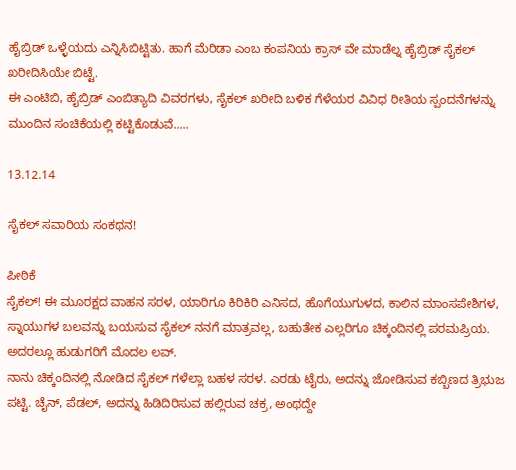ಹೈಬ್ರಿಡ್ ಒಳ್ಳೆಯದು ಎನ್ನಿಸಿಬಿಟ್ಟಿತು. ಹಾಗೆ ಮೆರಿಡಾ ಎಂಬ ಕಂಪನಿಯ ಕ್ರಾಸ್ ವೇ ಮಾಡೆಲ್ನ ಹೈಬ್ರಿಡ್ ಸೈಕಲ್ ಖರೀದಿಸಿಯೇ ಬಿಟ್ಟೆ.
ಈ ಎಂಟಿಬಿ, ಹೈಬ್ರಿಡ್ ಎಂಬಿತ್ಯಾದಿ ವಿವರಗಳು, ಸೈಕಲ್ ಖರೀದಿ ಬಳಿಕ ಗೆಳೆಯರ ವಿವಿಧ ರೀತಿಯ ಸ್ಪಂದನೆಗಳನ್ನು ಮುಂದಿನ ಸಂಚಿಕೆಯಲ್ಲಿ ಕಟ್ಟಿಕೊಡುವೆ.....

13.12.14

ಸೈಕಲ್ ಸವಾರಿಯ ಸಂಕಥನ!

ಪೀಠಿಕೆ
ಸೈಕಲ್! ಈ ಮೂರಕ್ಷದ ವಾಹನ ಸರಳ, ಯಾರಿಗೂ ಕಿರಿಕಿರಿ ಎನಿಸದ, ಹೊಗೆಯುಗುಳದ, ಕಾಲಿನ ಮಾಂಸಪೇಶಿಗಳ, ಸ್ನಾಯುಗಳ ಬಲವನ್ನು ಬಯಸುವ ಸೈಕಲ್ ನನಗೆ ಮಾತ್ರವಲ್ಲ, ಬಹುತೇಕ ಎಲ್ಲರಿಗೂ ಚಿಕ್ಕಂದಿನಲ್ಲಿ ಪರಮಪ್ರಿಯ. ಅದರಲ್ಲೂ ಹುಡುಗರಿಗೆ ಮೊದಲ ಲವ್.
ನಾನು ಚಿಕ್ಕಂದಿನಲ್ಲಿ ನೋಡಿದ ಸೈಕಲ್ ಗಳೆಲ್ಲಾ ಬಹಳ ಸರಳ. ಎರಡು ಟೈರು, ಅದನ್ನು ಜೋಡಿಸುವ ಕಬ್ಬಿಣದ ತ್ರಿಭುಜ ಪಟ್ಟಿ. ಚೈನ್, ಪೆಡಲ್, ಅದನ್ನು ಹಿಡಿದಿರಿಸುವ ಹಲ್ಲಿರುವ ಚಕ್ರ, ಅಂಥದ್ದೇ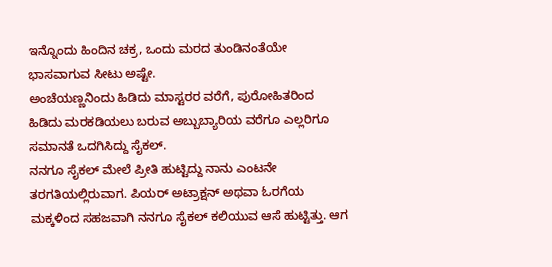ಇನ್ನೊಂದು ಹಿಂದಿನ ಚಕ್ರ, ಒಂದು ಮರದ ತುಂಡಿನಂತೆಯೇ ಭಾಸವಾಗುವ ಸೀಟು ಅಷ್ಟೇ.
ಅಂಚೆಯಣ್ಣನಿಂದು ಹಿಡಿದು ಮಾಸ್ಟರರ ವರೆಗೆ, ಪುರೋಹಿತರಿಂದ ಹಿಡಿದು ಮರಕಡಿಯಲು ಬರುವ ಅಬ್ಬುಬ್ಯಾರಿಯ ವರೆಗೂ ಎಲ್ಲರಿಗೂ ಸಮಾನತೆ ಒದಗಿಸಿದ್ದು ಸೈಕಲ್.
ನನಗೂ ಸೈಕಲ್ ಮೇಲೆ ಪ್ರೀತಿ ಹುಟ್ಟಿದ್ದು ನಾನು ಎಂಟನೇ ತರಗತಿಯಲ್ಲಿರುವಾಗ. ಪಿಯರ್ ಅಟ್ರಾಕ್ಷನ್ ಅಥವಾ ಓರಗೆಯ ಮಕ್ಕಳಿಂದ ಸಹಜವಾಗಿ ನನಗೂ ಸೈಕಲ್ ಕಲಿಯುವ ಆಸೆ ಹುಟ್ಟಿತ್ತು. ಆಗ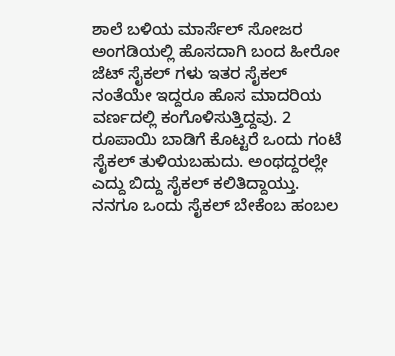ಶಾಲೆ ಬಳಿಯ ಮಾರ್ಸೆಲ್ ಸೋಜರ ಅಂಗಡಿಯಲ್ಲಿ ಹೊಸದಾಗಿ ಬಂದ ಹೀರೋ ಜೆಟ್ ಸೈಕಲ್ ಗಳು ಇತರ ಸೈಕಲ್ ನಂತೆಯೇ ಇದ್ದರೂ ಹೊಸ ಮಾದರಿಯ ವರ್ಣದಲ್ಲಿ ಕಂಗೊಳಿಸುತ್ತಿದ್ದವು. 2 ರೂಪಾಯಿ ಬಾಡಿಗೆ ಕೊಟ್ಟರೆ ಒಂದು ಗಂಟೆ ಸೈಕಲ್ ತುಳಿಯಬಹುದು. ಅಂಥದ್ದರಲ್ಲೇ ಎದ್ದು ಬಿದ್ದು ಸೈಕಲ್ ಕಲಿತಿದ್ದಾಯ್ತು.
ನನಗೂ ಒಂದು ಸೈಕಲ್ ಬೇಕೆಂಬ ಹಂಬಲ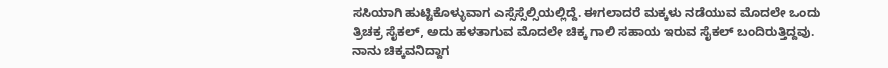ಸಸಿಯಾಗಿ ಹುಟ್ಟಿಕೊಳ್ಳುವಾಗ ಎಸ್ಸೆಸ್ಸೆಲ್ಸಿಯಲ್ಲಿದ್ದೆ. ಈಗಲಾದರೆ ಮಕ್ಕಳು ನಡೆಯುವ ಮೊದಲೇ ಒಂದು ತ್ರಿಚಕ್ರ ಸೈಕಲ್, ಅದು ಹಳತಾಗುವ ಮೊದಲೇ ಚಿಕ್ಕ ಗಾಲಿ ಸಹಾಯ ಇರುವ ಸೈಕಲ್ ಬಂದಿರುತ್ತಿದ್ದವು. ನಾನು ಚಿಕ್ಕವನಿದ್ದಾಗ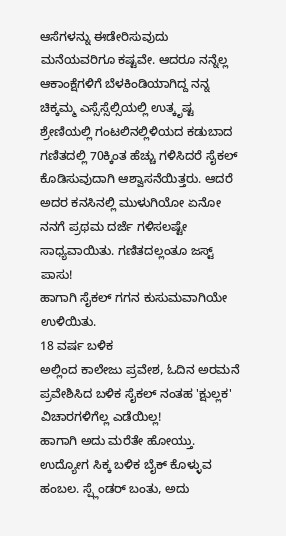ಆಸೆಗಳನ್ನು ಈಡೇರಿಸುವುದು ಮನೆಯವರಿಗೂ ಕಷ್ಟವೇ. ಆದರೂ ನನ್ನೆಲ್ಲ ಆಕಾಂಕ್ಷೆಗಳಿಗೆ ಬೆಳಕಿಂಡಿಯಾಗಿದ್ದ ನನ್ನ ಚಿಕ್ಕಮ್ಮ ಎಸ್ಸೆಸ್ಸೆಲ್ಸಿಯಲ್ಲಿ ಉತ್ಕೃಷ್ಟ ಶ್ರೇಣಿಯಲ್ಲಿ ಗಂಟಲಿನಲ್ಲಿಳಿಯದ ಕಡುಬಾದ ಗಣಿತದಲ್ಲಿ 70ಕ್ಕಿಂತ ಹೆಚ್ಚು ಗಳಿಸಿದರೆ ಸೈಕಲ್ ಕೊಡಿಸುವುದಾಗಿ ಆಶ್ವಾಸನೆಯಿತ್ತರು. ಆದರೆ ಅದರ ಕನಸಿನಲ್ಲಿ ಮುಳುಗಿಯೋ ಏನೋ ನನಗೆ ಪ್ರಥಮ ದರ್ಜೆ ಗಳಿಸಲಷ್ಟೇ ಸಾಧ್ಯವಾಯಿತು. ಗಣಿತದಲ್ಲಂತೂ ಜಸ್ಟ್ ಪಾಸು!
ಹಾಗಾಗಿ ಸೈಕಲ್ ಗಗನ ಕುಸುಮವಾಗಿಯೇ ಉಳಿಯಿತು.
18 ವರ್ಷ ಬಳಿಕ
ಅಲ್ಲಿಂದ ಕಾಲೇಜು ಪ್ರವೇಶ, ಓದಿನ ಅರಮನೆ ಪ್ರವೇಶಿಸಿದ ಬಳಿಕ ಸೈಕಲ್ ನಂತಹ 'ಕ್ಷುಲ್ಲಕ' ವಿಚಾರಗಳಿಗೆಲ್ಲ ಎಡೆಯಿಲ್ಲ!
ಹಾಗಾಗಿ ಅದು ಮರೆತೇ ಹೋಯ್ತು. ಉದ್ಯೋಗ ಸಿಕ್ಕ ಬಳಿಕ ಬೈಕ್ ಕೊಳ್ಳುವ ಹಂಬಲ. ಸ್ಪ್ಲೆಂಡರ್ ಬಂತು, ಅದು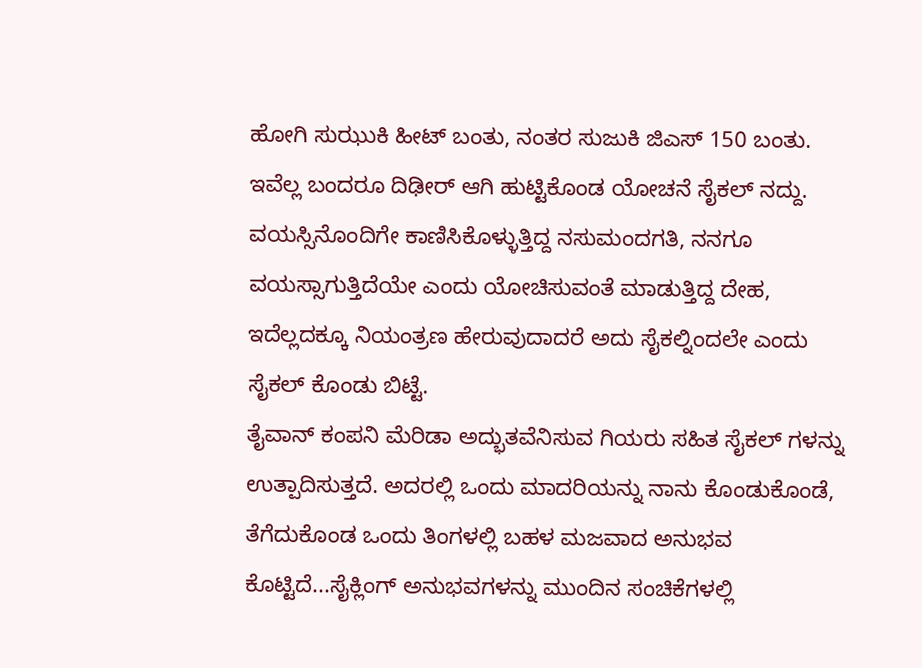ಹೋಗಿ ಸುಝುಕಿ ಹೀಟ್ ಬಂತು, ನಂತರ ಸುಜುಕಿ ಜಿಎಸ್ 150 ಬಂತು.
ಇವೆಲ್ಲ ಬಂದರೂ ದಿಢೀರ್ ಆಗಿ ಹುಟ್ಟಿಕೊಂಡ ಯೋಚನೆ ಸೈಕಲ್ ನದ್ದು. ವಯಸ್ಸಿನೊಂದಿಗೇ ಕಾಣಿಸಿಕೊಳ್ಳುತ್ತಿದ್ದ ನಸುಮಂದಗತಿ, ನನಗೂ ವಯಸ್ಸಾಗುತ್ತಿದೆಯೇ ಎಂದು ಯೋಚಿಸುವಂತೆ ಮಾಡುತ್ತಿದ್ದ ದೇಹ, ಇದೆಲ್ಲದಕ್ಕೂ ನಿಯಂತ್ರಣ ಹೇರುವುದಾದರೆ ಅದು ಸೈಕಲ್ನಿಂದಲೇ ಎಂದು ಸೈಕಲ್ ಕೊಂಡು ಬಿಟ್ಟೆ.
ತೈವಾನ್ ಕಂಪನಿ ಮೆರಿಡಾ ಅದ್ಭುತವೆನಿಸುವ ಗಿಯರು ಸಹಿತ ಸೈಕಲ್ ಗಳನ್ನು ಉತ್ಪಾದಿಸುತ್ತದೆ. ಅದರಲ್ಲಿ ಒಂದು ಮಾದರಿಯನ್ನು ನಾನು ಕೊಂಡುಕೊಂಡೆ, ತೆಗೆದುಕೊಂಡ ಒಂದು ತಿಂಗಳಲ್ಲಿ ಬಹಳ ಮಜವಾದ ಅನುಭವ ಕೊಟ್ಟಿದೆ...ಸೈಕ್ಲಿಂಗ್ ಅನುಭವಗಳನ್ನು ಮುಂದಿನ ಸಂಚಿಕೆಗಳಲ್ಲಿ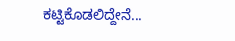ಕಟ್ಟಿಕೊಡಲಿದ್ದೇನೆ...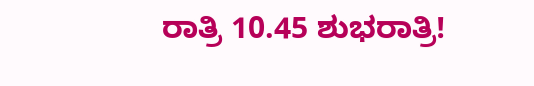ರಾತ್ರಿ 10.45 ಶುಭರಾತ್ರಿ!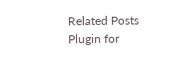Related Posts Plugin for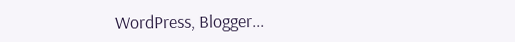WordPress, Blogger...